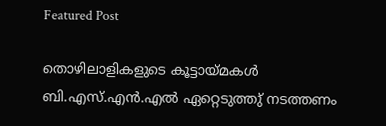Featured Post

തൊഴിലാളികളുടെ കൂട്ടായ്മകള്‍ ബി.എസ്.എന്‍.എല്‍ ഏറ്റെടുത്തു് നടത്തണം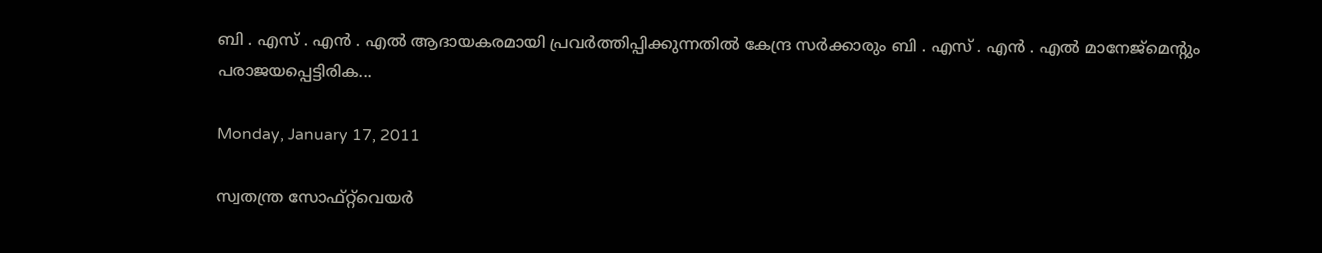ബി . എസ് . എന്‍ . എല്‍ ആദായകരമായി പ്രവര്‍ത്തിപ്പിക്കുന്നതില്‍ കേന്ദ്ര സര്‍ക്കാരും ബി . എസ് . എന്‍ . എല്‍ മാനേജ്മെന്റും പരാജയപ്പെട്ടിരിക...

Monday, January 17, 2011

സ്വതന്ത്ര സോഫ്റ്റ്‌വെയര്‍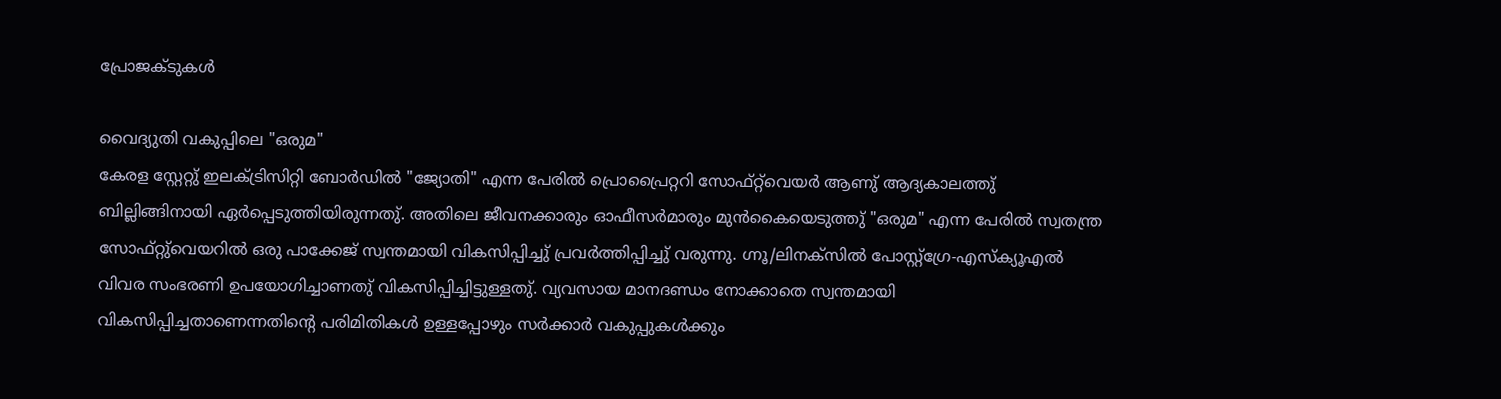പ്രോജക്ടുകള്‍

വൈദ്യുതി വകുപ്പിലെ "ഒരുമ"
കേരള സ്റ്റേറ്റു് ഇലക്ട്രിസിറ്റി ബോര്‍ഡില്‍ "ജ്യോതി" എന്ന പേരില്‍ പ്രൊപ്രൈറ്ററി സോഫ്റ്റ്‌വെയര്‍ ആണു് ആദ്യകാലത്തു് ബില്ലിങ്ങിനായി ഏര്‍പ്പെടുത്തിയിരുന്നതു്. അതിലെ ജീവനക്കാരും ഓഫീസര്‍മാരും മുന്‍കൈയെടുത്തു് "ഒരുമ" എന്ന പേരില്‍ സ്വതന്ത്ര സോഫ്റ്റു്വെയറില്‍ ഒരു പാക്കേജ് സ്വന്തമായി വികസിപ്പിച്ചു് പ്രവര്‍ത്തിപ്പിച്ചു് വരുന്നു. ഗ്നൂ/ലിനക്സില്‍ പോസ്റ്റ്ഗ്രേ-എസ്ക്യൂഎല്‍ വിവര സംഭരണി ഉപയോഗിച്ചാണതു് വികസിപ്പിച്ചിട്ടുള്ളതു്. വ്യവസായ മാനദണ്ഡം നോക്കാതെ സ്വന്തമായി വികസിപ്പിച്ചതാണെന്നതിന്റെ പരിമിതികള്‍ ഉള്ളപ്പോഴും സര്‍ക്കാര്‍ വകുപ്പുകള്‍ക്കും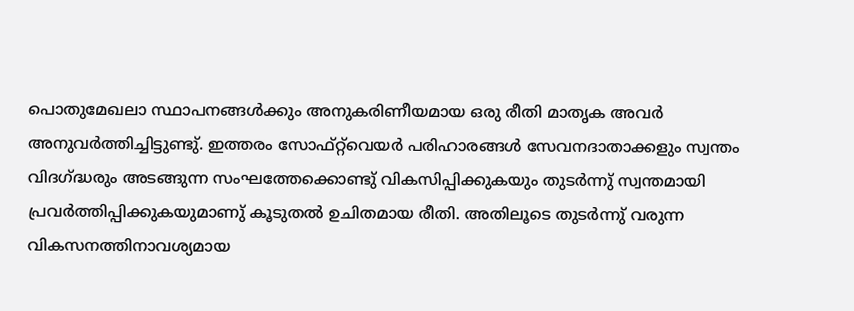പൊതുമേഖലാ സ്ഥാപനങ്ങള്‍ക്കും അനുകരിണീയമായ ഒരു രീതി മാതൃക അവര്‍ അനുവര്‍ത്തിച്ചിട്ടുണ്ടു്. ഇത്തരം സോഫ്റ്റ്‌വെയര്‍ പരിഹാരങ്ങള്‍ സേവനദാതാക്കളും സ്വന്തം വിദഗ്ദ്ധരും അടങ്ങുന്ന സംഘത്തേക്കൊണ്ടു് വികസിപ്പിക്കുകയും തുടര്‍ന്നു് സ്വന്തമായി പ്രവര്‍ത്തിപ്പിക്കുകയുമാണു് കൂടുതല്‍ ഉചിതമായ രീതി. അതിലൂടെ തുടര്‍ന്നു് വരുന്ന വികസനത്തിനാവശ്യമായ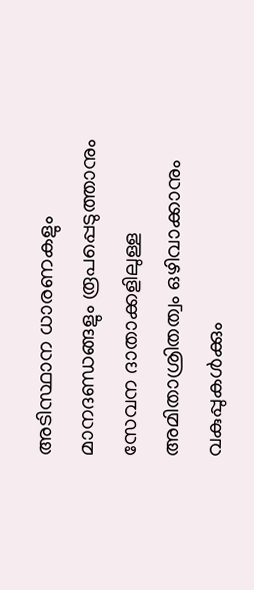അടിസ്ഥാന ധാരണകളും മാനദണ്ഡങ്ങളും രൂപപ്പെടുത്താനും സേവന ദാതാക്കളിലുള്ള അമിതാശ്രിതത്വം ഒഴിവാക്കാനും വകുപ്പുകള്‍ക്കും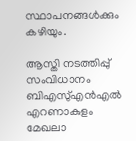സ്ഥാപനങ്ങള്‍ക്കും കഴിയും.

ആസ്തി നടത്തിപ്പു് സംവിധാനം
ബിഎസു്എന്‍എല്‍ എറണാകുളം മേഖലാ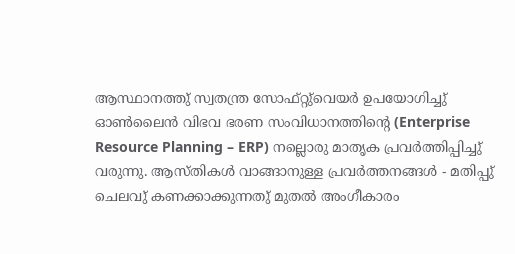ആസ്ഥാനത്തു് സ്വതന്ത്ര സോഫ്റ്റു്വെയര്‍ ഉപയോഗിച്ചു് ഓണ്‍ലൈന്‍ വിഭവ ഭരണ സംവിധാനത്തിന്റെ (Enterprise Resource Planning – ERP) നല്ലൊരു മാതൃക പ്രവര്‍ത്തിപ്പിച്ചു് വരുന്നു. ആസ്തികള്‍ വാങ്ങാനുള്ള പ്രവര്‍ത്തനങ്ങള്‍ - മതിപ്പു് ചെലവു് കണക്കാക്കുന്നതു് മുതല്‍ അംഗീകാരം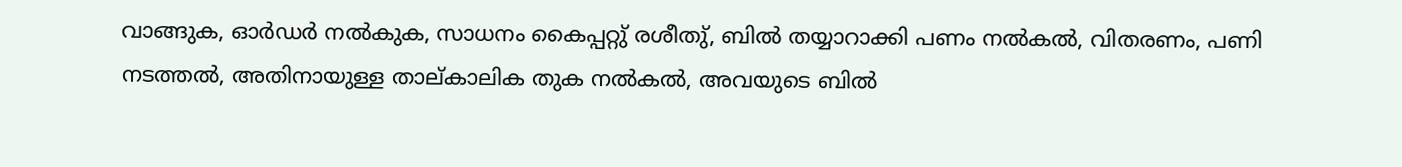വാങ്ങുക, ഓര്‍ഡര്‍ നല്‍കുക, സാധനം കൈപ്പറ്റു് രശീതു്, ബില്‍ തയ്യാറാക്കി പണം നല്‍കല്‍, വിതരണം, പണി നടത്തല്‍, അതിനായുള്ള താല്കാലിക തുക നല്‍കല്‍, അവയുടെ ബില്‍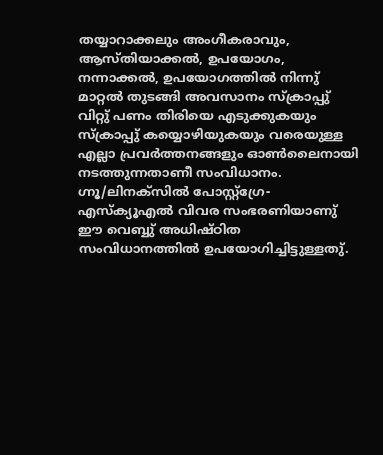തയ്യാറാക്കലും അംഗീകരാവും, ആസ്തിയാക്കല്‍, ഉപയോഗം, നന്നാക്കല്‍, ഉപയോഗത്തില്‍ നിന്നു് മാറ്റല്‍ തുടങ്ങി അവസാനം സ്ക്രാപ്പു് വിറ്റു് പണം തിരിയെ എടുക്കുകയും സ്ക്രാപ്പു് കയ്യൊഴിയുകയും വരെയുള്ള എല്ലാ പ്രവര്‍ത്തനങ്ങളും ഓണ്‍ലൈനായി നടത്തുന്നതാണീ സംവിധാനം. ഗ്നൂ/ലിനക്സില്‍ പോസ്റ്റ്ഗ്രേ-എസ്ക്യൂഎല്‍ വിവര സംഭരണിയാണു് ഈ വെബ്ബു് അധിഷ്ഠിത സംവിധാനത്തില്‍ ഉപയോഗിച്ചിട്ടുള്ളതു്.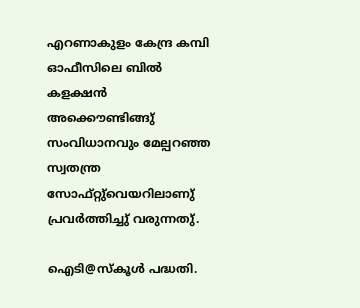എറണാകുളം കേന്ദ്ര കമ്പി ഓഫീസിലെ ബില്‍ കളക്ഷന്‍ അക്കൌണ്ടിങ്ങു് സംവിധാനവും മേല്പറഞ്ഞ സ്വതന്ത്ര സോഫ്റ്റു്വെയറിലാണു് പ്രവര്‍ത്തിച്ചു് വരുന്നതു്.

ഐടി@സ്കൂള്‍ പദ്ധതി.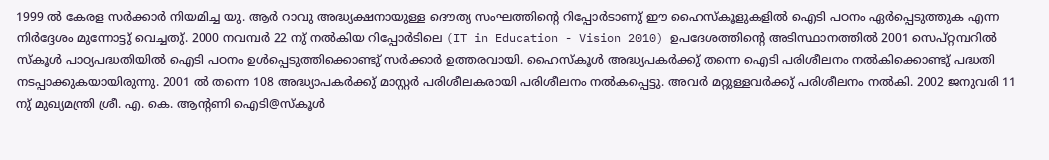1999 ല്‍ കേരള സര്‍ക്കാര്‍ നിയമിച്ച യു. ആര്‍ റാവു അദ്ധ്യക്ഷനായുള്ള ദൌത്യ സംഘത്തിന്റെ റിപ്പോര്‍ടാണു് ഈ ഹൈസ്കൂളുകളില്‍ ഐടി പഠനം ഏര്‍പ്പെടുത്തുക എന്ന നിര്‍ദ്ദേശം മുന്നോട്ടു് വെച്ചതു്. 2000 നവമ്പര്‍ 22 നു് നല്‍കിയ റിപ്പോര്‍ടിലെ (IT in Education - Vision 2010) ഉപദേശത്തിന്റെ അടിസ്ഥാനത്തില്‍ 2001 സെപ്റ്റമ്പറില്‍ സ്കൂള്‍ പാഠ്യപദ്ധതിയില്‍ ഐടി പഠനം ഉള്‍പ്പെടുത്തിക്കൊണ്ടു് സര്‍ക്കാര്‍ ഉത്തരവായി. ഹൈസ്കൂള്‍ അദ്ധ്യപകര്‍ക്കു് തന്നെ ഐടി പരിശീലനം നല്‍കിക്കൊണ്ടു് പദ്ധതി നടപ്പാക്കുകയായിരുന്നു. 2001 ല്‍ തന്നെ 108 അദ്ധ്യാപകര്‍ക്കു് മാസ്റ്റര്‍ പരിശീലകരായി പരിശീലനം നല്‍കപ്പെട്ടു. അവര്‍ മറ്റുള്ളവര്‍ക്കു് പരിശീലനം നല്‍കി. 2002 ജനുവരി 11 നു് മുഖ്യമന്ത്രി ശ്രീ. എ. കെ. ആന്റണി ഐടി@സ്കൂള്‍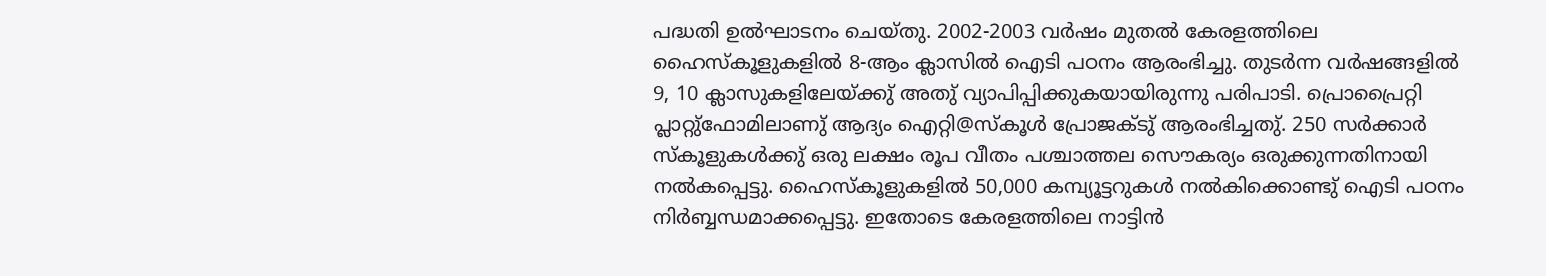പദ്ധതി ഉല്‍ഘാടനം ചെയ്തു. 2002-2003 വര്‍ഷം മുതല്‍ കേരളത്തിലെ ഹൈസ്കൂളുകളില്‍ 8-ആം ക്ലാസില്‍ ഐടി പഠനം ആരംഭിച്ചു. തുടര്‍ന്ന വര്‍ഷങ്ങളില്‍ 9, 10 ക്ലാസുകളിലേയ്ക്കു് അതു് വ്യാപിപ്പിക്കുകയായിരുന്നു പരിപാടി. പ്രൊപ്രൈറ്റി പ്ലാറ്റു്ഫോമിലാണു് ആദ്യം ഐറ്റി@സ്കൂള്‍ പ്രോജക്ടു് ആരംഭിച്ചതു്. 250 സര്‍ക്കാര്‍ സ്കൂളുകള്‍ക്കു് ഒരു ലക്ഷം രൂപ വീതം പശ്ചാത്തല സൌകര്യം ഒരുക്കുന്നതിനായി നല്‍കപ്പെട്ടു. ഹൈസ്കൂളുകളില്‍ 50,000 കമ്പ്യൂട്ടറുകള്‍ നല്‍കിക്കൊണ്ടു് ഐടി പഠനം നിര്‍ബ്ബന്ധമാക്കപ്പെട്ടു. ഇതോടെ കേരളത്തിലെ നാട്ടിന്‍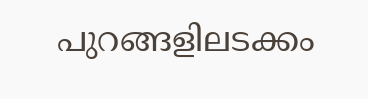പുറങ്ങളിലടക്കം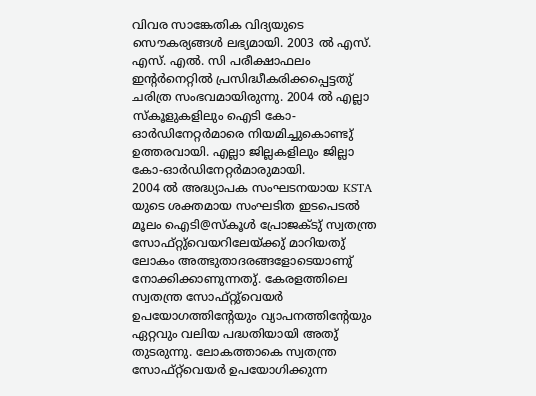വിവര സാങ്കേതിക വിദ്യയുടെ സൌകര്യങ്ങള്‍ ലഭ്യമായി. 2003 ല്‍ എസ്. എസ്. എല്‍. സി പരീക്ഷാഫലം ഇന്റര്‍നെറ്റില്‍ പ്രസിദ്ധീകരിക്കപ്പെട്ടതു് ചരിത്ര സംഭവമായിരുന്നു. 2004 ല്‍ എല്ലാ സ്കൂളുകളിലും ഐടി കോ-ഓര്‍ഡിനേറ്റര്‍മാരെ നിയമിച്ചുകൊണ്ടു് ഉത്തരവായി. എല്ലാ ജില്ലകളിലും ജില്ലാ കോ-ഓര്‍ഡിനേറ്റര്‍മാരുമായി.
2004 ല്‍ അദ്ധ്യാപക സംഘടനയായ KSTA യുടെ ശക്തമായ സംഘടിത ഇടപെടല്‍ മൂലം ഐടി@സ്കൂള്‍ പ്രോജക്ടു് സ്വതന്ത്ര സോഫ്റ്റു്വെയറിലേയ്ക്കു് മാറിയതു് ലോകം അത്ഭുതാദരങ്ങളോടെയാണു് നോക്കിക്കാണുന്നതു്. കേരളത്തിലെ സ്വതന്ത്ര സോഫ്റ്റു്വെയര്‍ ഉപയോഗത്തിന്റേയും വ്യാപനത്തിന്റേയും ഏറ്റവും വലിയ പദ്ധതിയായി അതു് തുടരുന്നു. ലോകത്താകെ സ്വതന്ത്ര സോഫ്റ്റ്‌വെയര്‍ ഉപയോഗിക്കുന്ന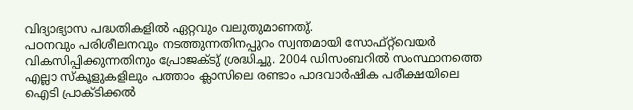വിദ്യാഭ്യാസ പദ്ധതികളില്‍ ഏറ്റവും വലുതുമാണതു്.
പഠനവും പരിശീലനവും നടത്തുന്നതിനപ്പുറം സ്വന്തമായി സോഫ്റ്റ്‌വെയര്‍ വികസിപ്പിക്കുന്നതിനും പ്രോജക്ടു് ശ്രദ്ധിച്ചു. 2004 ഡിസംബറില്‍ സംസ്ഥാനത്തെ എല്ലാ സ്കൂളുകളിലും പത്താം ക്ലാസിലെ രണ്ടാം പാദവാര്‍ഷിക പരീക്ഷയിലെ ഐടി പ്രാക്ടിക്കല്‍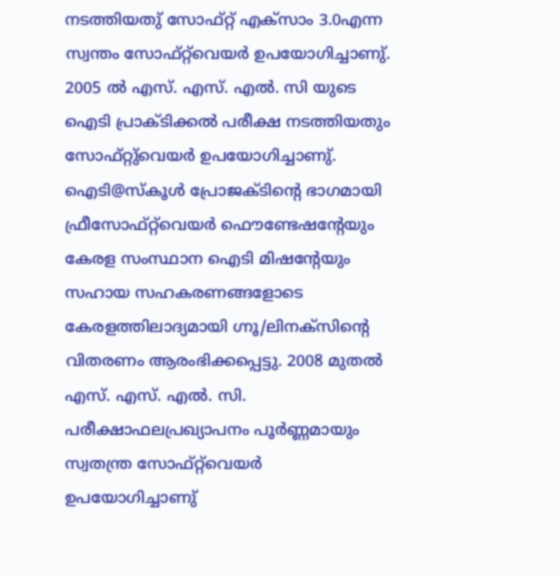നടത്തിയതു് സോഫ്റ്റ് എക്സാം 3.0എന്ന സ്വന്തം സോഫ്റ്റ്‌വെയര്‍ ഉപയോഗിച്ചാണു്. 2005 ല്‍ എസ്. എസ്. എല്‍. സി യുടെ ഐടി പ്രാക്ടിക്കല്‍ പരീക്ഷ നടത്തിയതും സോഫ്റ്റു്വെയര്‍ ഉപയോഗിച്ചാണു്. ഐടി@സ്കൂള്‍ പ്രോജക്ടിന്റെ ഭാഗമായി ഫ്രീസോഫ്റ്റ്‌വെയര്‍ ഫൌണ്ടേഷന്റേയും കേരള സംസ്ഥാന ഐടി മിഷന്റേയും സഹായ സഹകരണങ്ങളോടെ കേരളത്തിലാദ്യമായി ഗ്നൂ/ലിനക്സിന്റെ വിതരണം ആരംഭിക്കപ്പെട്ടു. 2008 മുതല്‍ എസ്. എസ്. എല്‍. സി. പരീക്ഷാഫലപ്രഖ്യാപനം പൂര്‍ണ്ണമായും സ്വതന്ത്ര സോഫ്റ്റ്‌വെയര്‍ ഉപയോഗിച്ചാണു്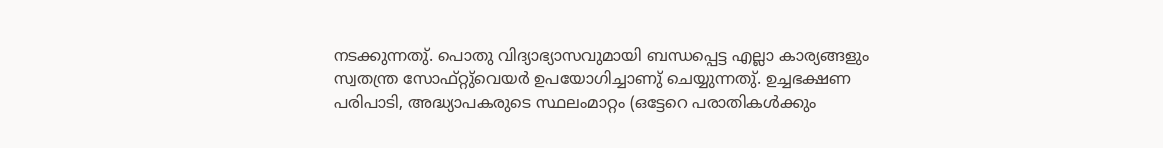നടക്കുന്നതു്. പൊതു വിദ്യാഭ്യാസവുമായി ബന്ധപ്പെട്ട എല്ലാ കാര്യങ്ങളും സ്വതന്ത്ര സോഫ്റ്റു്വെയര്‍ ഉപയോഗിച്ചാണു് ചെയ്യുന്നതു്. ഉച്ചഭക്ഷണ പരിപാടി, അദ്ധ്യാപകരുടെ സ്ഥലംമാറ്റം (ഒട്ടേറെ പരാതികള്‍ക്കും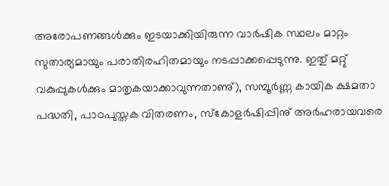അരോപണങ്ങള്‍ക്കും ഇടയാക്കിയിരുന്ന വാര്‍ഷിക സ്ഥലം മാറ്റം സുതാര്യമായും പരാതിരഹിതമായും നടപ്പാക്കപ്പെടുന്നു. ഇതു് മറ്റു് വകുപ്പുകള്‍ക്കും മാതൃകയാക്കാവുന്നതാണു്), സമ്പൂര്‍ണ്ണ കായിക ക്ഷമതാ പദ്ധതി, പാഠപുസ്തക വിതരണം, സ്കോളര്‍ഷിപ്പിനു് അര്‍ഹരായവരെ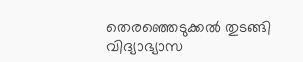തെരഞ്ഞെടുക്കല്‍ തുടങ്ങി വിദ്യാഭ്യാസ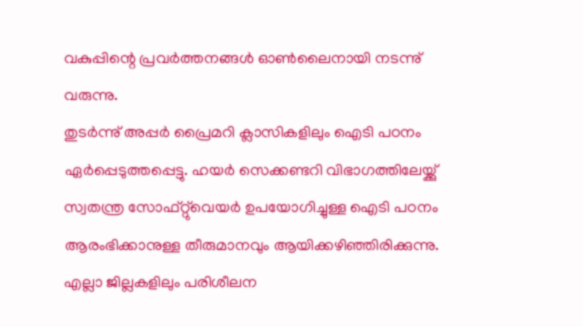വകുപ്പിന്റെ പ്രവര്‍ത്തനങ്ങള്‍ ഓണ്‍ലൈനായി നടന്നു് വരുന്നു.
തുടര്‍ന്നു് അപ്പര്‍ പ്രൈമറി ക്ലാസികളിലും ഐടി പഠനം ഏര്‍പ്പെടുത്തപ്പെട്ടു. ഹയര്‍ സെക്കണ്ടറി വിഭാഗത്തിലേയ്ക്കു് സ്വതന്ത്ര സോഫ്റ്റു്വെയര്‍ ഉപയോഗിച്ചുള്ള ഐടി പഠനം ആരംഭിക്കാനുള്ള തീരുമാനവും ആയിക്കഴിഞ്ഞിരിക്കുന്നു. എല്ലാ ജില്ലകളിലും പരിശീലന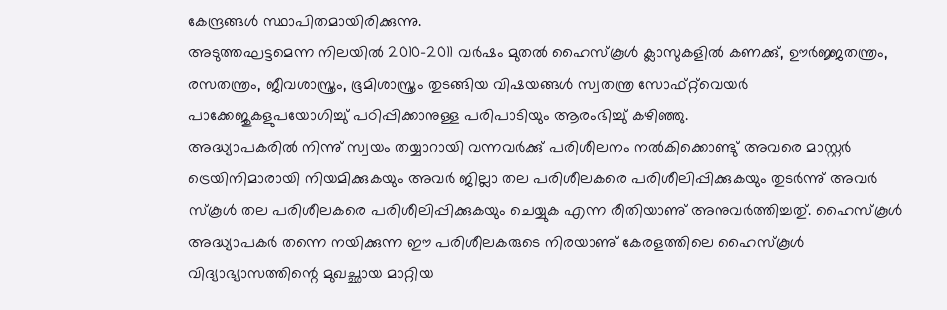കേന്ദ്രങ്ങള്‍ സ്ഥാപിതമായിരിക്കുന്നു.
അടുത്തഘട്ടമെന്ന നിലയില്‍ 2010-2011 വര്‍ഷം മുതല്‍ ഹൈസ്കൂള്‍ ക്ലാസുകളില്‍ കണക്കു്, ഊര്‍ജ്ജതന്ത്രം, രസതന്ത്രം, ജീവശാസ്ത്രം, ഭൂമിശാസ്ത്രം തുടങ്ങിയ വിഷയങ്ങള്‍ സ്വതന്ത്ര സോഫ്റ്റ്‌വെയര്‍ പാക്കേജുകളുപയോഗിച്ചു് പഠിപ്പിക്കാനുള്ള പരിപാടിയും ആരംഭിച്ചു് കഴിഞ്ഞു.
അദ്ധ്യാപകരില്‍ നിന്നു് സ്വയം തയ്യാറായി വന്നവര്‍ക്കു് പരിശീലനം നല്‍കിക്കൊണ്ടു് അവരെ മാസ്റ്റര്‍ ട്രെയിനിമാരായി നിയമിക്കുകയും അവര്‍ ജില്ലാ തല പരിശീലകരെ പരിശീലിപ്പിക്കുകയും തുടര്‍ന്നു് അവര്‍ സ്കൂള്‍ തല പരിശീലകരെ പരിശീലിപ്പിക്കുകയും ചെയ്യുക എന്ന രീതിയാണു് അനുവര്‍ത്തിച്ചതു്. ഹൈസ്കൂള്‍ അദ്ധ്യാപകര്‍ തന്നെ നയിക്കുന്ന ഈ പരിശീലകരുടെ നിരയാണു് കേരളത്തിലെ ഹൈസ്കൂള്‍ വിദ്യാഭ്യാസത്തിന്റെ മുഖച്ഛായ മാറ്റിയ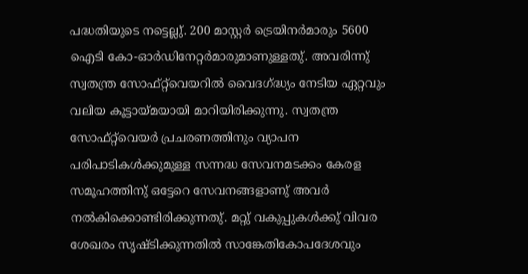പദ്ധതിയുടെ നട്ടെല്ലു്. 200 മാസ്റ്റര്‍ ട്രെയിനര്‍മാരും 5600 ഐടി കോ-ഓര്‍ഡിനേറ്റര്‍മാരുമാണുള്ളതു്. അവരിന്നു് സ്വതന്ത്ര സോഫ്റ്റ്‌വെയറില്‍ വൈദഗ്ദ്ധ്യം നേടിയ ഏറ്റവും വലിയ കൂട്ടായ്മയായി മാറിയിരിക്കുന്നു. സ്വതന്ത്ര സോഫ്റ്റ്‌വെയര്‍ പ്രചരണത്തിനും വ്യാപന പരിപാടികള്‍ക്കുമുള്ള സന്നദ്ധ സേവനമടക്കം കേരള സമൂഹത്തിനു് ഒട്ടേറെ സേവനങ്ങളാണു് അവര്‍ നല്‍കിക്കൊണ്ടിരിക്കുന്നതു്. മറ്റു് വകുപ്പുകള്‍ക്കു് വിവര ശേഖരം സൃഷ്ടിക്കുന്നതില്‍ സാങ്കേതികോപദേശവും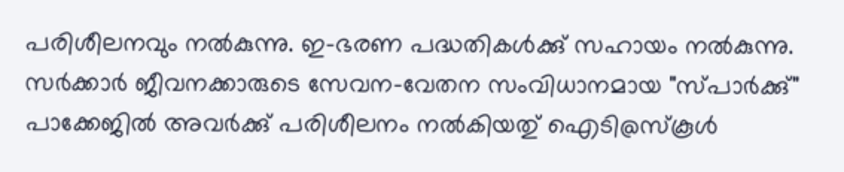പരിശീലനവും നല്‍കുന്നു. ഇ-ഭരണ പദ്ധതികള്‍ക്കു് സഹായം നല്‍കുന്നു. സര്‍ക്കാര്‍ ജീവനക്കാരുടെ സേവന-വേതന സംവിധാനമായ "സ്പാര്‍ക്കു്" പാക്കേജില്‍ അവര്‍ക്കു് പരിശീലനം നല്‍കിയതു് ഐടി@സ്കൂള്‍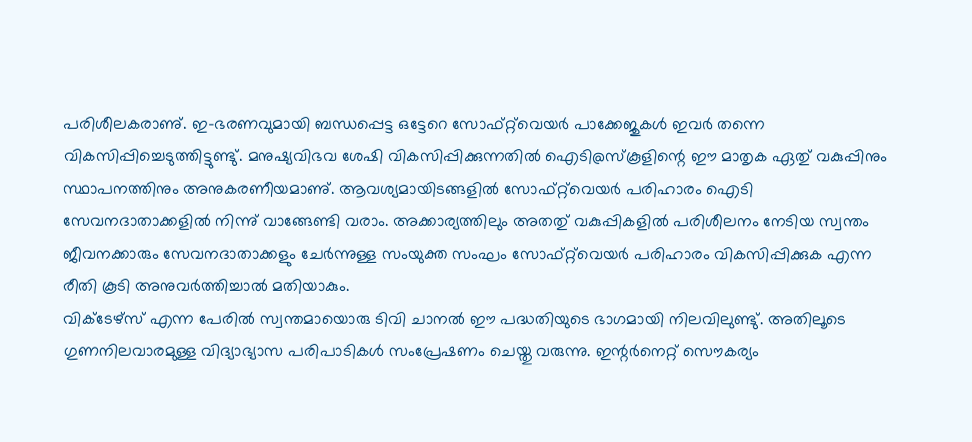പരിശീലകരാണു്. ഇ-ഭരണവുമായി ബന്ധപ്പെട്ട ഒട്ടേറെ സോഫ്റ്റ്‌വെയര്‍ പാക്കേജുകള്‍ ഇവര്‍ തന്നെ വികസിപ്പിച്ചെടുത്തിട്ടുണ്ടു്. മനുഷ്യവിഭവ ശേഷി വികസിപ്പിക്കുന്നതില്‍ ഐടി@സ്കൂളിന്റെ ഈ മാതൃക ഏതു് വകുപ്പിനും സ്ഥാപനത്തിനും അനുകരണീയമാണു്. ആവശ്യമായിടങ്ങളില്‍ സോഫ്റ്റ്‌വെയര്‍ പരിഹാരം ഐടി സേവനദാതാക്കളില്‍ നിന്നു് വാങ്ങേണ്ടി വരാം. അക്കാര്യത്തിലും അതതു് വകുപ്പികളില്‍ പരിശീലനം നേടിയ സ്വന്തം ജീവനക്കാരും സേവനദാതാക്കളും ചേര്‍ന്നുള്ള സംയുക്ത സംഘം സോഫ്റ്റ്‌വെയര്‍ പരിഹാരം വികസിപ്പിക്കുക എന്ന രീതി കൂടി അനുവര്‍ത്തിച്ചാല്‍ മതിയാകും.
വിക്ടേഴ്സ് എന്ന പേരില്‍ സ്വന്തമായൊരു ടിവി ചാനല്‍ ഈ പദ്ധതിയുടെ ഭാഗമായി നിലവിലുണ്ടു്. അതിലൂടെ ഗുണനിലവാരമുള്ള വിദ്യാഭ്യാസ പരിപാടികള്‍ സംപ്രേഷണം ചെയ്തു വരുന്നു. ഇന്റര്‍നെറ്റ് സൌകര്യം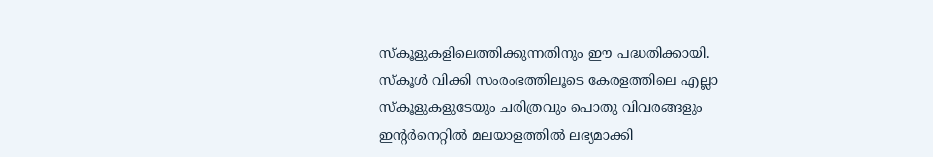സ്കൂളുകളിലെത്തിക്കുന്നതിനും ഈ പദ്ധതിക്കായി. സ്കൂള്‍ വിക്കി സംരംഭത്തിലൂടെ കേരളത്തിലെ എല്ലാ സ്കൂളുകളുടേയും ചരിത്രവും പൊതു വിവരങ്ങളും ഇന്റര്‍നെറ്റില്‍ മലയാളത്തില്‍ ലഭ്യമാക്കി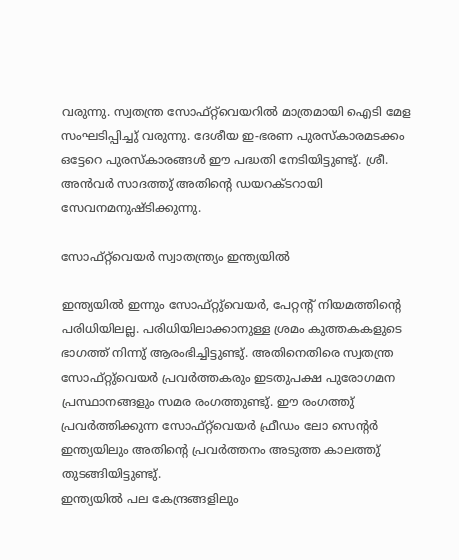വരുന്നു. സ്വതന്ത്ര സോഫ്റ്റ്‌വെയറില്‍ മാത്രമായി ഐടി മേള സംഘടിപ്പിച്ചു് വരുന്നു. ദേശീയ ഇ-ഭരണ പുരസ്കാരമടക്കം ഒട്ടേറെ പുരസ്കാരങ്ങള്‍ ഈ പദ്ധതി നേടിയിട്ടുണ്ടു്. ശ്രീ. അന്‍വര്‍ സാദത്തു് അതിന്റെ ഡയറക്ടറായി സേവനമനുഷ്ടിക്കുന്നു.

സോഫ്റ്റ്‌വെയര്‍ സ്വാതന്ത്ര്യം ഇന്ത്യയില്‍

ഇന്ത്യയില്‍ ഇന്നും സോഫ്റ്റു്വെയര്‍, പേറ്റന്‍റ് നിയമത്തിന്‍റെ പരിധിയിലല്ല. പരിധിയിലാക്കാനുള്ള ശ്രമം കുത്തകകളുടെ ഭാഗത്ത് നിന്നു് ആരംഭിച്ചിട്ടുണ്ടു്. അതിനെതിരെ സ്വതന്ത്ര സോഫ്റ്റു്വെയര്‍ പ്രവര്‍ത്തകരും ഇടതുപക്ഷ പുരോഗമന പ്രസ്ഥാനങ്ങളും സമര രംഗത്തുണ്ടു്. ഈ രംഗത്തു് പ്രവര്‍ത്തിക്കുന്ന സോഫ്റ്റ്‌വെയര്‍ ഫ്രീഡം ലോ സെന്റര്‍ ഇന്ത്യയിലും അതിന്റെ പ്രവര്‍ത്തനം അടുത്ത കാലത്തു് തുടങ്ങിയിട്ടുണ്ടു്.
ഇന്ത്യയില്‍ പല കേന്ദ്രങ്ങളിലും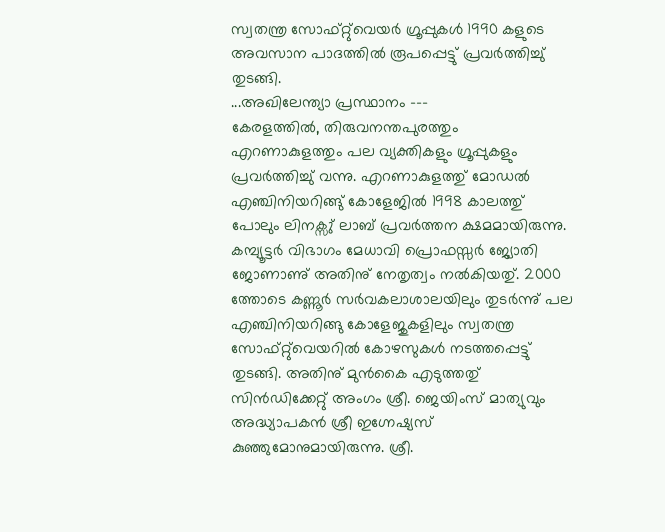സ്വതന്ത്ര സോഫ്റ്റു്വെയര്‍ ഗ്രൂപ്പുകള്‍ 1990 കളുടെ അവസാന പാദത്തില്‍ രൂപപ്പെട്ടു് പ്രവര്‍ത്തിച്ചു് തുടങ്ങി.
...അഖിലേന്ത്യാ പ്രസ്ഥാനം ---
കേരളത്തില്‍, തിരുവനന്തപുരത്തും എറണാകുളത്തും പല വ്യക്തികളും ഗ്രൂപ്പുകളും പ്രവര്‍ത്തിച്ചു് വന്നു. എറണാകുളത്തു് മോഡല്‍ എഞ്ചിനിയറിങ്ങു് കോളേജില്‍ 1998 കാലത്തു് പോലും ലിനക്സു് ലാബ് പ്രവര്‍ത്തന ക്ഷമമായിരുന്നു. കമ്പ്യൂട്ടര്‍ വിഭാഗം മേധാവി പ്രൊഫസ്സര്‍ ജ്യോതി ജോണാണു് അതിനു് നേതൃത്വം നല്‍കിയതു്. 2000 ത്തോടെ കണ്ണൂര്‍ സര്‍വകലാശാലയിലും തുടര്‍ന്നു് പല എഞ്ചിനിയറിങ്ങു കോളേജുകളിലും സ്വതന്ത്ര സോഫ്റ്റു്വെയറില്‍ കോഴസുകള്‍ നടത്തപ്പെട്ടു് തുടങ്ങി. അതിനു് മുന്‍കൈ എടുത്തതു് സിന്‍ഡിക്കേറ്റു് അംഗം ശ്രീ. ജെയിംസ് മാത്യുവും അദ്ധ്യാപകന്‍ ശ്രീ ഇഗ്നേഷ്യസ് കുഞ്ഞുമോനുമായിരുന്നു. ശ്രീ.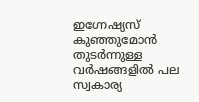ഇഗ്നേഷ്യസ് കുഞ്ഞുമോന്‍ തുടര്‍ന്നുള്ള വര്‍ഷങ്ങളില്‍ പല സ്വകാര്യ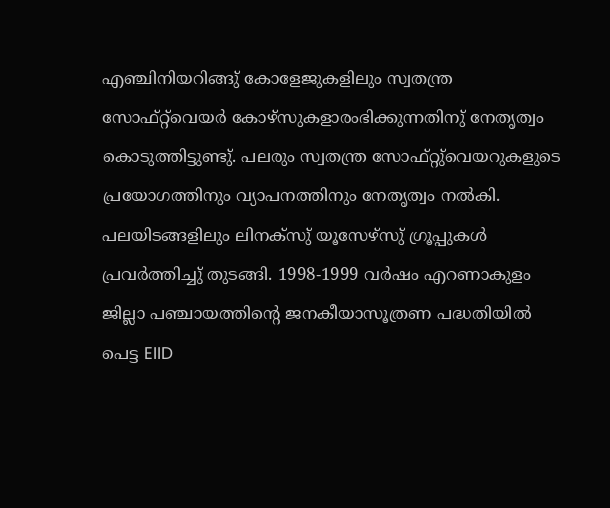എഞ്ചിനിയറിങ്ങു് കോളേജുകളിലും സ്വതന്ത്ര സോഫ്റ്റ്‌വെയര്‍ കോഴ്സുകളാരംഭിക്കുന്നതിനു് നേതൃത്വം കൊടുത്തിട്ടുണ്ടു്. പലരും സ്വതന്ത്ര സോഫ്റ്റു്വെയറുകളുടെ പ്രയോഗത്തിനും വ്യാപനത്തിനും നേതൃത്വം നല്‍കി. പലയിടങ്ങളിലും ലിനക്സു് യൂസേഴ്സു് ഗ്രൂപ്പുകള്‍ പ്രവര്‍ത്തിച്ചു് തുടങ്ങി. 1998-1999 വര്‍ഷം എറണാകുളം ജില്ലാ പഞ്ചായത്തിന്റെ ജനകീയാസൂത്രണ പദ്ധതിയില്‍ പെട്ട EIID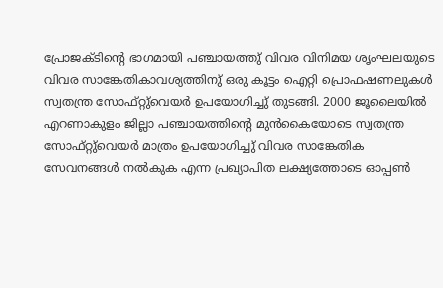പ്രോജക്ടിന്റെ ഭാഗമായി പഞ്ചായത്തു് വിവര വിനിമയ ശൃംഘലയുടെ വിവര സാങ്കേതികാവശ്യത്തിനു് ഒരു കൂട്ടം ഐറ്റി പ്രൊഫഷണലുകള്‍ സ്വതന്ത്ര സോഫ്റ്റു്വെയര്‍ ഉപയോഗിച്ചു് തുടങ്ങി. 2000 ജൂലൈയില്‍ എറണാകുളം ജില്ലാ പഞ്ചായത്തിന്റെ മുന്‍കൈയോടെ സ്വതന്ത്ര സോഫ്റ്റു്വെയര്‍ മാത്രം ഉപയോഗിച്ചു് വിവര സാങ്കേതിക സേവനങ്ങള്‍ നല്‍കുക എന്ന പ്രഖ്യാപിത ലക്ഷ്യത്തോടെ ഓപ്പണ്‍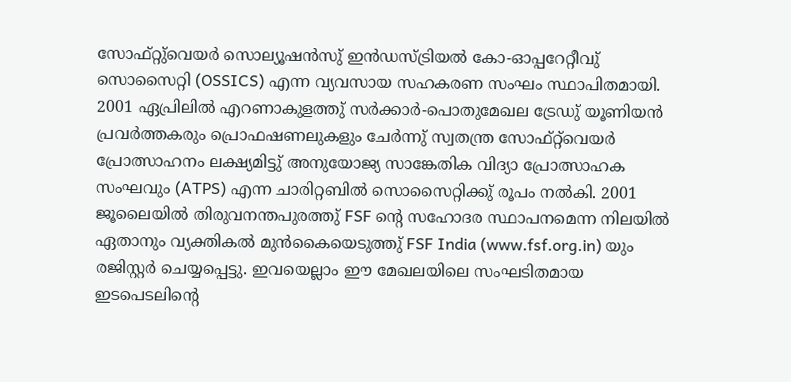സോഫ്റ്റു്വെയര്‍ സൊല്യൂഷന്‍സു് ഇന്‍ഡസ്ട്രിയല്‍ കോ-ഓപ്പറേറ്റീവു് സൊസൈറ്റി (OSSICS) എന്ന വ്യവസായ സഹകരണ സംഘം സ്ഥാപിതമായി. 2001 ഏപ്രിലില്‍ എറണാകുളത്തു് സര്‍ക്കാര്‍-പൊതുമേഖല ട്രേഡു് യൂണിയന്‍ പ്രവര്‍ത്തകരും പ്രൊഫഷണലുകളും ചേര്‍ന്നു് സ്വതന്ത്ര സോഫ്റ്റ്‌വെയര്‍ പ്രോത്സാഹനം ലക്ഷ്യമിട്ടു് അനുയോജ്യ സാങ്കേതിക വിദ്യാ പ്രോത്സാഹക സംഘവും (ATPS) എന്ന ചാരിറ്റബില്‍ സൊസൈറ്റിക്കു് രൂപം നല്‍കി. 2001 ജൂലൈയില്‍ തിരുവനന്തപുരത്തു് FSF ന്റെ സഹോദര സ്ഥാപനമെന്ന നിലയില്‍ ഏതാനും വ്യക്തികല്‍ മുന്‍കൈയെടുത്തു് FSF India (www.fsf.org.in) യും രജിസ്റ്റര്‍ ചെയ്യപ്പെട്ടു. ഇവയെല്ലാം ഈ മേഖലയിലെ സംഘടിതമായ ഇടപെടലിന്റെ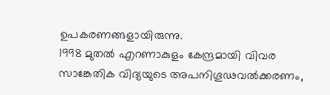ഉപകരണങ്ങളായിരുന്നു.
1998 മുതല്‍ എറണാകുളം കേന്ദ്രമായി വിവര സാങ്കേതിക വിദ്യയുടെ അപനിഗൂഢവല്‍ക്കരണം,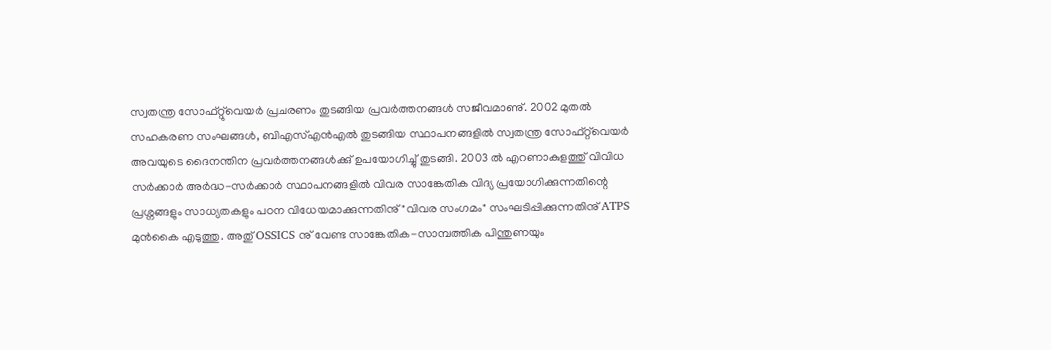സ്വതന്ത്ര സോഫ്റ്റു്വെയര്‍ പ്രചരണം തുടങ്ങിയ പ്രവര്‍ത്തനങ്ങള്‍ സജീവമാണു്. 2002 മുതല്‍ സഹകരണ സംഘങ്ങള്‍, ബിഎസ്എന്‍എല്‍ തുടങ്ങിയ സ്ഥാപനങ്ങളില്‍ സ്വതന്ത്ര സോഫ്റ്റ്‌വെയര്‍ അവയുടെ ദൈനന്തിന പ്രവര്‍ത്തനങ്ങള്‍ക്കു് ഉപയോഗിച്ചു് തുടങ്ങി. 2003 ല്‍ എറണാകുളത്തു് വിവിധ സര്‍ക്കാര്‍ അര്‍ദ്ധ-സര്‍ക്കാര്‍ സ്ഥാപനങ്ങളില്‍ വിവര സാങ്കേതിക വിദ്യ പ്രയോഗിക്കുന്നതിന്റെ പ്രശ്നങ്ങളും സാധ്യതകളും പഠന വിധേയമാക്കുന്നതിനു് "വിവര സംഗമം" സംഘടിപ്പിക്കുന്നതിനു് ATPS മുന്‍കൈ എടുത്തു. അതു് OSSICS നു് വേണ്ട സാങ്കേതിക-സാമ്പത്തിക പിന്തുണയും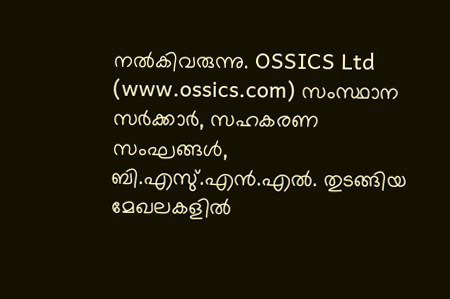നല്‍കിവരുന്നു. OSSICS Ltd (www.ossics.com) സംസ്ഥാന സര്‍ക്കാര്‍, സഹകരണ സംഘങ്ങള്‍, ബി.എസു്.എന്‍.എല്‍. തുടങ്ങിയ മേഖലകളില്‍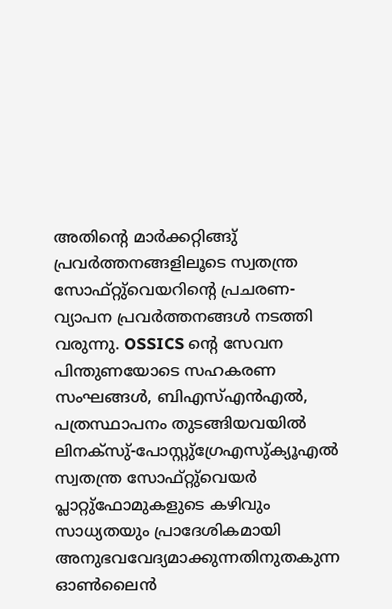അതിന്റെ മാര്‍ക്കറ്റിങ്ങു് പ്രവര്‍ത്തനങ്ങളിലൂടെ സ്വതന്ത്ര സോഫ്റ്റു്വെയറിന്റെ പ്രചരണ-വ്യാപന പ്രവര്‍ത്തനങ്ങള്‍ നടത്തി വരുന്നു. OSSICS ന്റെ സേവന പിന്തുണയോടെ സഹകരണ സംഘങ്ങള്‍, ബിഎസ്എന്‍എല്‍, പത്രസ്ഥാപനം തുടങ്ങിയവയില്‍ ലിനക്സു്-പോസ്റ്റു്ഗ്രേഎസു്ക്യൂഎല്‍ സ്വതന്ത്ര സോഫ്റ്റു്വെയര്‍ പ്ലാറ്റു്ഫോമുകളുടെ കഴിവും സാധ്യതയും പ്രാദേശികമായി അനുഭവവേദ്യമാക്കുന്നതിനുതകുന്ന ഓണ്‍ലൈന്‍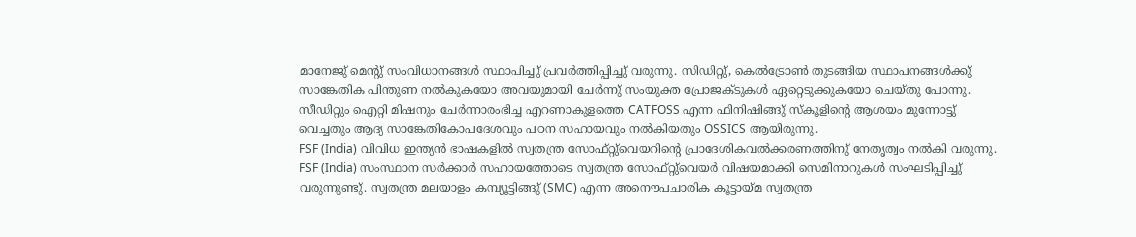മാനേജു് മെന്റു് സംവിധാനങ്ങള്‍ സ്ഥാപിച്ചു് പ്രവര്‍ത്തിപ്പിച്ചു് വരുന്നു. സിഡിറ്റു്, കെല്‍ട്രോണ്‍ തുടങ്ങിയ സ്ഥാപനങ്ങള്‍ക്കു് സാങ്കേതിക പിന്തുണ നല്‍കുകയോ അവയുമായി ചേര്‍ന്നു് സംയുക്ത പ്രോജക്ടുകള്‍ ഏറ്റെടുക്കുകയോ ചെയ്തു പോന്നു. സീഡിറ്റും ഐറ്റി മിഷനും ചേര്‍ന്നാരംഭിച്ച എറണാകുളത്തെ CATFOSS എന്ന ഫിനിഷിങ്ങു് സ്കൂളിന്റെ ആശയം മുന്നോട്ടു് വെച്ചതും ആദ്യ സാങ്കേതികോപദേശവും പഠന സഹായവും നല്‍കിയതും OSSICS ആയിരുന്നു.
FSF (India) വിവിധ ഇന്ത്യന്‍ ഭാഷകളില്‍ സ്വതന്ത്ര സോഫ്റ്റു്വെയറിന്റെ പ്രാദേശികവല്‍ക്കരണത്തിനു് നേതൃത്വം നല്‍കി വരുന്നു. FSF (India) സംസ്ഥാന സര്‍ക്കാര്‍ സഹായത്തോടെ സ്വതന്ത്ര സോഫ്റ്റു്വെയര്‍ വിഷയമാക്കി സെമിനാറുകള്‍ സംഘടിപ്പിച്ചു് വരുന്നുണ്ടു്. സ്വതന്ത്ര മലയാളം കമ്പ്യൂട്ടിങ്ങു് (SMC) എന്ന അനൌപചാരിക കൂട്ടായ്മ സ്വതന്ത്ര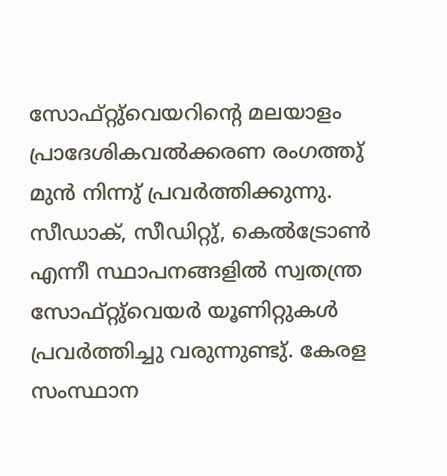സോഫ്റ്റു്വെയറിന്റെ മലയാളം പ്രാദേശികവല്‍ക്കരണ രംഗത്തു് മുന്‍ നിന്നു് പ്രവര്‍ത്തിക്കുന്നു.
സീഡാക്, സീഡിറ്റു്, കെല്‍ട്രോണ്‍ എന്നീ സ്ഥാപനങ്ങളില്‍ സ്വതന്ത്ര സോഫ്റ്റു്വെയര്‍ യൂണിറ്റുകള്‍ പ്രവര്‍ത്തിച്ചു വരുന്നുണ്ടു്. കേരള സംസ്ഥാന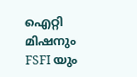ഐറ്റി മിഷനും FSFI യും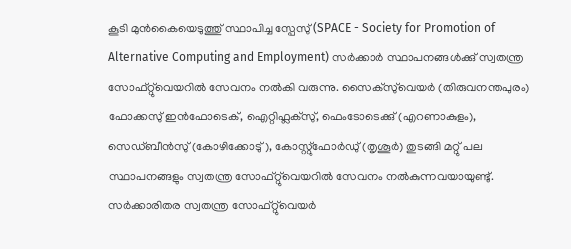കൂടി മുന്‍കൈയെടുത്തു് സ്ഥാപിച്ച സ്പേസു് (SPACE - Society for Promotion of Alternative Computing and Employment) സര്‍ക്കാര്‍ സ്ഥാപനങ്ങള്‍ക്കു് സ്വതന്ത്ര സോഫ്റ്റു്വെയറില്‍ സേവനം നല്‍കി വരുന്നു. സൈക്സു്വെയര്‍ (തിരുവനന്തപുരം) ഫോക്കസു് ഇന്‍ഫോടെക്, ഐറ്റിഫ്ലക്സു്, ഫെംടോടെക്കു് (എറണാകുളം), സെഡ്ബീന്‍സു് (കോഴിക്കോടു്), കോസ്റ്റു്ഫോര്‍ഡു് (തൃശൂര്‍) തുടങ്ങി മറ്റു് പല സ്ഥാപനങ്ങളും സ്വതന്ത്ര സോഫ്റ്റു്വെയറില്‍ സേവനം നല്‍കുന്നവയായുണ്ടു്. സര്‍ക്കാരിതര സ്വതന്ത്ര സോഫ്റ്റു്വെയര്‍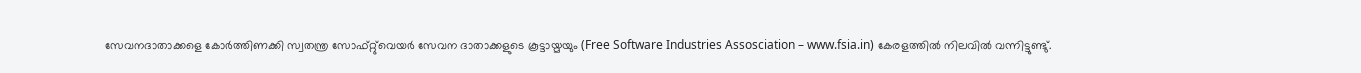സേവനദാതാക്കളെ കോര്‍ത്തിണക്കി സ്വതന്ത്ര സോഫ്റ്റു്വെയര്‍ സേവന ദാതാക്കളുടെ കൂട്ടായ്മയും (Free Software Industries Assosciation – www.fsia.in) കേരളത്തില്‍ നിലവില്‍ വന്നിട്ടുണ്ടു്.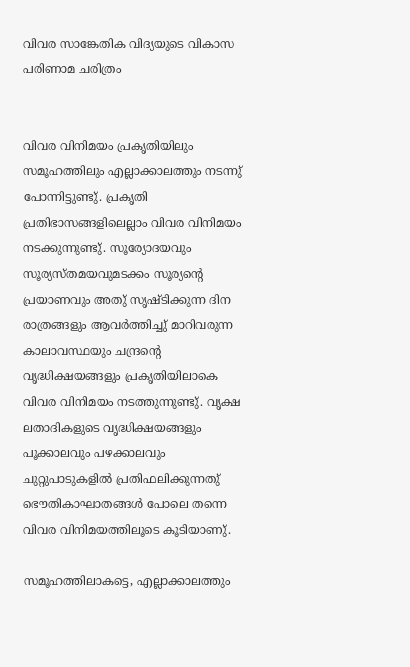വിവര സാങ്കേതിക വിദ്യയുടെ വികാസ പരിണാമ ചരിത്രം


വിവര വിനിമയം പ്രകൃതിയിലും സമൂഹത്തിലും എല്ലാക്കാലത്തും നടന്നു് പോന്നിട്ടുണ്ടു്. പ്രകൃതി പ്രതിഭാസങ്ങളിലെല്ലാം വിവര വിനിമയം നടക്കുന്നുണ്ടു്. സൂര്യോദയവും സൂര്യസ്തമയവുമടക്കം സൂര്യന്റെ പ്രയാണവും അതു് സൃഷ്ടിക്കുന്ന ദിന രാത്രങ്ങളും ആവര്‍ത്തിച്ചു് മാറിവരുന്ന കാലാവസ്ഥയും ചന്ദ്രന്റെ വൃദ്ധിക്ഷയങ്ങളും പ്രകൃതിയിലാകെ വിവര വിനിമയം നടത്തുന്നുണ്ടു്. വൃക്ഷ ലതാദികളുടെ വൃദ്ധിക്ഷയങ്ങളും പൂക്കാലവും പഴക്കാലവും ചുറ്റുപാടുകളില്‍ പ്രതിഫലിക്കുന്നതു് ഭൌതികാഘാതങ്ങള്‍ പോലെ തന്നെ വിവര വിനിമയത്തിലൂടെ കൂടിയാണു്.

സമൂഹത്തിലാകട്ടെ, എല്ലാക്കാലത്തും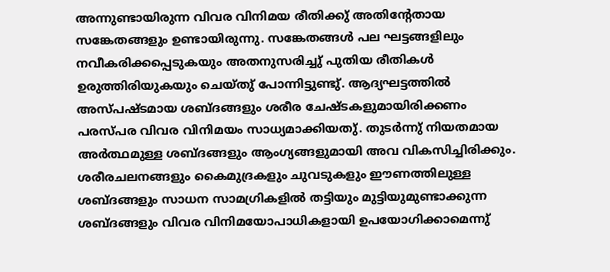അന്നുണ്ടായിരുന്ന വിവര വിനിമയ രീതിക്കു് അതിന്റേതായ സങ്കേതങ്ങളും ഉണ്ടായിരുന്നു. സങ്കേതങ്ങള്‍ പല ഘട്ടങ്ങളിലും നവീകരിക്കപ്പെടുകയും അതനുസരിച്ചു് പുതിയ രീതികള്‍ ഉരുത്തിരിയുകയും ചെയ്തു് പോന്നിട്ടുണ്ടു്. ആദ്യഘട്ടത്തില്‍ അസ്പഷ്ടമായ ശബ്ദങ്ങളും ശരീര ചേഷ്ടകളുമായിരിക്കണം പരസ്പര വിവര വിനിമയം സാധ്യമാക്കിയതു്. തുടര്‍ന്നു് നിയതമായ അര്‍ത്ഥമുള്ള ശബ്ദങ്ങളും ആംഗ്യങ്ങളുമായി അവ വികസിച്ചിരിക്കും. ശരീരചലനങ്ങളും കൈമുദ്രകളും ചുവടുകളും ഈണത്തിലുള്ള ശബ്ദങ്ങളും സാധന സാമഗ്രികളില്‍ തട്ടിയും മുട്ടിയുമുണ്ടാക്കുന്ന ശബ്ദങ്ങളും വിവര വിനിമയോപാധികളായി ഉപയോഗിക്കാമെന്നു്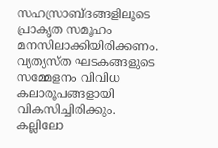സഹസ്രാബ്ദങ്ങളിലൂടെ പ്രാകൃത സമൂഹം മനസിലാക്കിയിരിക്കണം. വ്യത്യസ്ത ഘടകങ്ങളുടെ സമ്മേളനം വിവിധ കലാരൂപങ്ങളായി വികസിച്ചിരിക്കും. കല്ലിലോ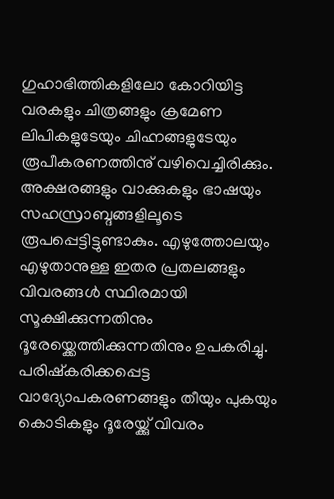ഗുഹാഭിത്തികളിലോ കോറിയിട്ട വരകളും ചിത്രങ്ങളും ക്രമേണ ലിപികളുടേയും ചിഹ്നങ്ങളുടേയും രൂപീകരണത്തിനു് വഴിവെച്ചിരിക്കും. അക്ഷരങ്ങളും വാക്കുകളും ഭാഷയും സഹസ്രാബ്ദങ്ങളിലൂടെ രൂപപ്പെട്ടിട്ടുണ്ടാകും. എഴുത്തോലയും എഴുതാനുള്ള ഇതര പ്രതലങ്ങളും വിവരങ്ങള്‍ സ്ഥിരമായി സൂക്ഷിക്കുന്നതിനും ദൂരേയ്ക്കെത്തിക്കുന്നതിനും ഉപകരിച്ചു. പരിഷ്കരിക്കപ്പെട്ട വാദ്യോപകരണങ്ങളും തീയും പുകയും കൊടികളും ദൂരേയ്ക്കു് വിവരം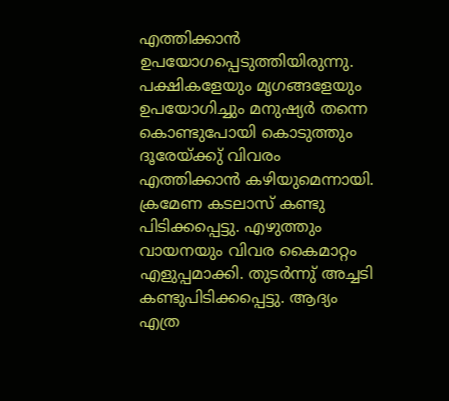എത്തിക്കാന്‍ ഉപയോഗപ്പെടുത്തിയിരുന്നു. പക്ഷികളേയും മൃഗങ്ങളേയും ഉപയോഗിച്ചും മനുഷ്യര്‍ തന്നെ കൊണ്ടുപോയി കൊടുത്തും ദൂരേയ്ക്കു് വിവരം എത്തിക്കാന്‍ കഴിയുമെന്നായി. ക്രമേണ കടലാസ് കണ്ടു പിടിക്കപ്പെട്ടു. എഴുത്തും വായനയും വിവര കൈമാറ്റം എളുപ്പമാക്കി. തുടര്‍ന്നു് അച്ചടി കണ്ടുപിടിക്കപ്പെട്ടു. ആദ്യം എത്ര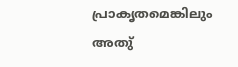പ്രാകൃതമെങ്കിലും അതു്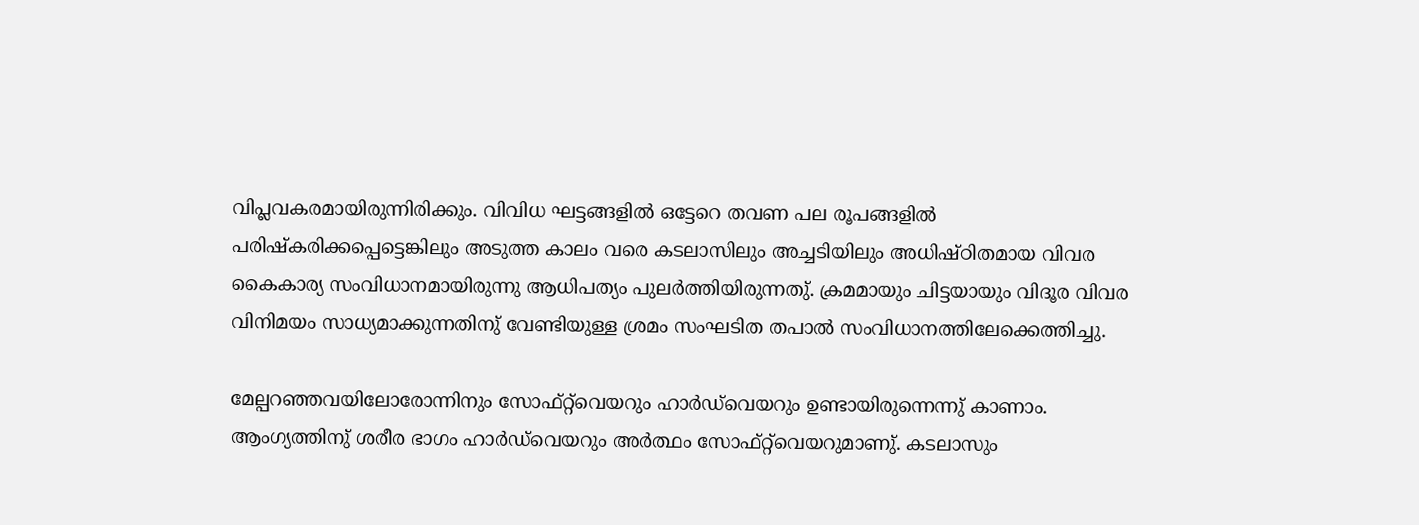വിപ്ലവകരമായിരുന്നിരിക്കും. വിവിധ ഘട്ടങ്ങളില്‍ ഒട്ടേറെ തവണ പല രൂപങ്ങളില്‍ പരിഷ്കരിക്കപ്പെട്ടെങ്കിലും അടുത്ത കാലം വരെ കടലാസിലും അച്ചടിയിലും അധിഷ്ഠിതമായ വിവര കൈകാര്യ സംവിധാനമായിരുന്നു ആധിപത്യം പുലര്‍ത്തിയിരുന്നതു്. ക്രമമായും ചിട്ടയായും വിദൂര വിവര വിനിമയം സാധ്യമാക്കുന്നതിനു് വേണ്ടിയുള്ള ശ്രമം സംഘടിത തപാല്‍ സംവിധാനത്തിലേക്കെത്തിച്ചു.

മേല്പറഞ്ഞവയിലോരോന്നിനും സോഫ്റ്റ്‌വെയറും ഹാര്‍ഡ്‌വെയറും ഉണ്ടായിരുന്നെന്നു് കാണാം. ആംഗ്യത്തിനു് ശരീര ഭാഗം ഹാര്‍ഡ്‌വെയറും അര്‍ത്ഥം സോഫ്റ്റ്‌വെയറുമാണു്. കടലാസും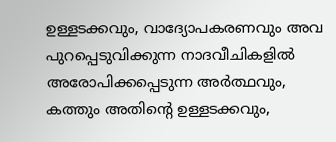ഉള്ളടക്കവും, വാദ്യോപകരണവും അവ പുറപ്പെടുവിക്കുന്ന നാദവീചികളില്‍ അരോപിക്കപ്പെടുന്ന അര്‍ത്ഥവും, കത്തും അതിന്റെ ഉള്ളടക്കവും,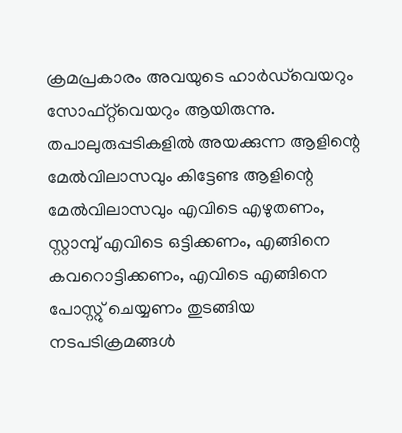ക്രമപ്രകാരം അവയുടെ ഹാര്‍ഡ്‌വെയറും സോഫ്റ്റ്‌വെയറും ആയിരുന്നു. തപാലുരുപ്പടികളില്‍ അയക്കുന്ന ആളിന്റെ മേല്‍വിലാസവും കിട്ടേണ്ട ആളിന്റെ മേല്‍വിലാസവും എവിടെ എഴുതണം, സ്റ്റാമ്പു് എവിടെ ഒട്ടിക്കണം, എങ്ങിനെ കവറൊട്ടിക്കണം, എവിടെ എങ്ങിനെ പോസ്റ്റു് ചെയ്യണം തുടങ്ങിയ നടപടിക്രമങ്ങള്‍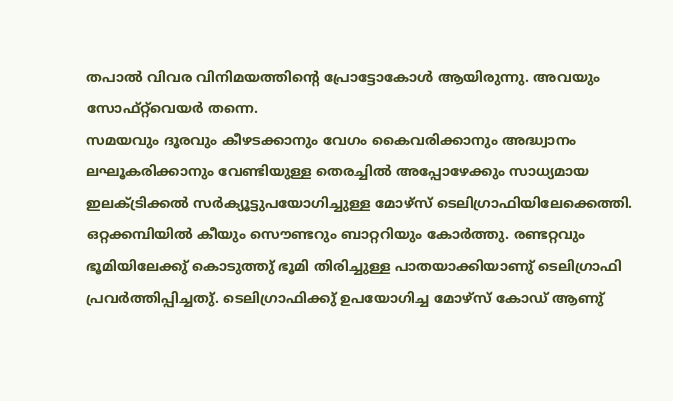തപാല്‍ വിവര വിനിമയത്തിന്റെ പ്രോട്ടോകോള്‍ ആയിരുന്നു. അവയും സോഫ്റ്റ്‌വെയര്‍ തന്നെ.
സമയവും ദൂരവും കീഴടക്കാനും വേഗം കൈവരിക്കാനും അദ്ധ്വാനം ലഘൂകരിക്കാനും വേണ്ടിയുള്ള തെരച്ചില്‍ അപ്പോഴേക്കും സാധ്യമായ ഇലക്ട്രിക്കല്‍ സര്‍ക്യൂട്ടുപയോഗിച്ചുള്ള മോഴ്സ് ടെലിഗ്രാഫിയിലേക്കെത്തി. ഒറ്റക്കമ്പിയില്‍ കീയും സൌണ്ടറും ബാറ്ററിയും കോര്‍ത്തു. രണ്ടറ്റവും ഭൂമിയിലേക്കു് കൊടുത്തു് ഭൂമി തിരിച്ചുള്ള പാതയാക്കിയാണു് ടെലിഗ്രാഫി പ്രവര്‍ത്തിപ്പിച്ചതു്. ടെലിഗ്രാഫിക്കു് ഉപയോഗിച്ച മോഴ്സ് കോഡ് ആണു്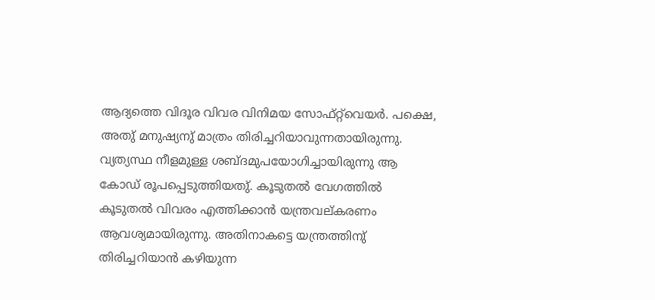ആദ്യത്തെ വിദൂര വിവര വിനിമയ സോഫ്റ്റ്‌വെയര്‍. പക്ഷെ, അതു് മനുഷ്യനു് മാത്രം തിരിച്ചറിയാവുന്നതായിരുന്നു. വ്യത്യസ്ഥ നീളമുള്ള ശബ്ദമുപയോഗിച്ചായിരുന്നു ആ കോഡ് രൂപപ്പെടുത്തിയതു്. കൂടുതല്‍ വേഗത്തില്‍ കൂടുതല്‍ വിവരം എത്തിക്കാന്‍ യന്ത്രവല്കരണം ആവശ്യമായിരുന്നു. അതിനാകട്ടെ യന്ത്രത്തിനു് തിരിച്ചറിയാന്‍ കഴിയുന്ന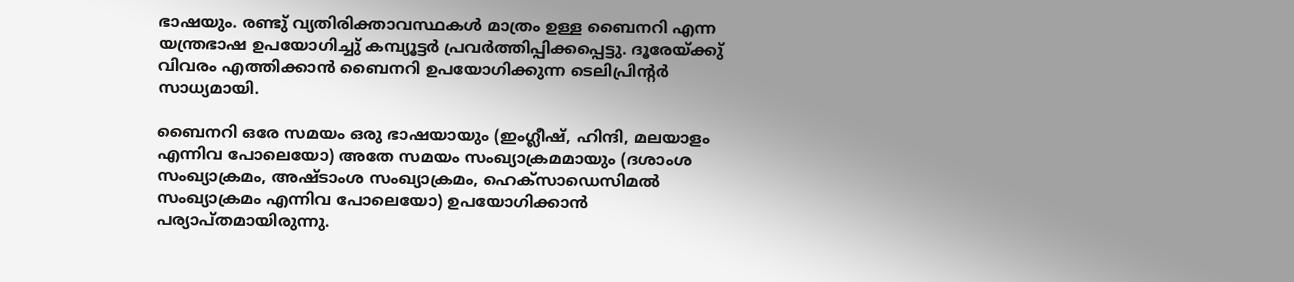ഭാഷയും. രണ്ടു് വ്യതിരിക്താവസ്ഥകള്‍ മാത്രം ഉള്ള ബൈനറി എന്ന യന്ത്രഭാഷ ഉപയോഗിച്ചു് കമ്പ്യൂട്ടര്‍ പ്രവര്‍ത്തിപ്പിക്കപ്പെട്ടു. ദൂരേയ്ക്കു് വിവരം എത്തിക്കാന്‍ ബൈനറി ഉപയോഗിക്കുന്ന ടെലിപ്രിന്റര്‍ സാധ്യമായി.

ബൈനറി ഒരേ സമയം ഒരു ഭാഷയായും (ഇംഗ്ലീഷ്, ഹിന്ദി, മലയാളം എന്നിവ പോലെയോ) അതേ സമയം സംഖ്യാക്രമമായും (ദശാംശ സംഖ്യാക്രമം, അഷ്ടാംശ സംഖ്യാക്രമം, ഹെക്സാഡെസിമല്‍ സംഖ്യാക്രമം എന്നിവ പോലെയോ) ഉപയോഗിക്കാന്‍ പര്യാപ്തമായിരുന്നു.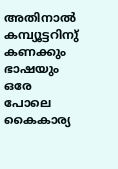അതിനാല്‍ കമ്പ്യൂട്ടറിനു് കണക്കും ഭാഷയും ഒരേ പോലെ കൈകാര്യ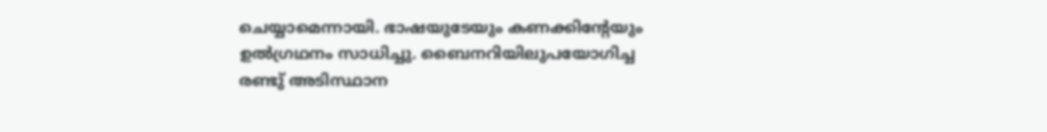ചെയ്യാമെന്നായി. ഭാഷയുടേയും കണക്കിന്റേയും ഉല്‍ഗ്രഥനം സാധിച്ചു. ബൈനറിയിലുപയോഗിച്ച രണ്ടു് അടിസ്ഥാന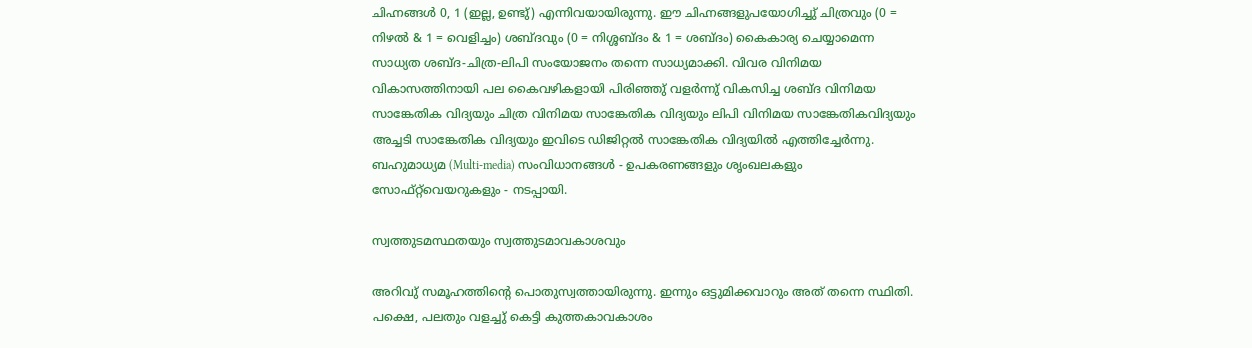ചിഹ്നങ്ങള്‍ 0, 1 (ഇല്ല, ഉണ്ടു്) എന്നിവയായിരുന്നു. ഈ ചിഹ്നങ്ങളുപയോഗിച്ചു് ചിത്രവും (0 = നിഴല്‍ & 1 = വെളിച്ചം) ശബ്ദവും (0 = നിശ്ശബ്ദം & 1 = ശബ്ദം) കൈകാര്യ ചെയ്യാമെന്ന സാധ്യത ശബ്ദ-ചിത്ര-ലിപി സംയോജനം തന്നെ സാധ്യമാക്കി. വിവര വിനിമയ വികാസത്തിനായി പല കൈവഴികളായി പിരിഞ്ഞു് വളര്‍ന്നു് വികസിച്ച ശബ്ദ വിനിമയ സാങ്കേതിക വിദ്യയും ചിത്ര വിനിമയ സാങ്കേതിക വിദ്യയും ലിപി വിനിമയ സാങ്കേതികവിദ്യയും അച്ചടി സാങ്കേതിക വിദ്യയും ഇവിടെ ഡിജിറ്റല്‍ സാങ്കേതിക വിദ്യയില്‍ എത്തിച്ചേര്‍ന്നു. ബഹുമാധ്യമ (Multi-media) സംവിധാനങ്ങള്‍ - ഉപകരണങ്ങളും ശൃംഖലകളും സോഫ്റ്റ്‌വെയറുകളും - നടപ്പായി.

സ്വത്തുടമസ്ഥതയും സ്വത്തുടമാവകാശവും

അറിവു് സമൂഹത്തിന്റെ പൊതുസ്വത്തായിരുന്നു. ഇന്നും ഒട്ടുമിക്കവാറും അത് തന്നെ സ്ഥിതി. പക്ഷെ, പലതും വളച്ചു് കെട്ടി കുത്തകാവകാശം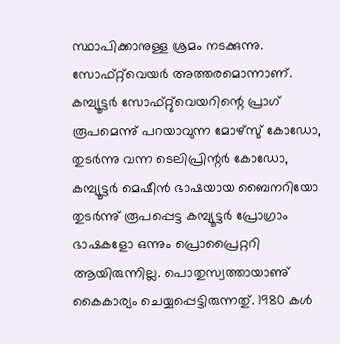സ്ഥാപിക്കാനുള്ള ശ്രമം നടക്കുന്നു. സോഫ്റ്റ്‌വെയര്‍ അത്തരമൊന്നാണ്. കമ്പ്യൂട്ടര്‍ സോഫ്റ്റു്വെയറിന്റെ പ്രാഗ് രൂപമെന്നു് പറയാവുന്ന മോഴ്സു് കോഡോ, തുടര്‍ന്നു വന്ന ടെലിപ്രിന്റര്‍ കോഡോ, കമ്പ്യൂട്ടര്‍ മെഷീന്‍ ഭാഷയായ ബൈനറിയോ തുടര്‍ന്നു് രൂപപ്പെട്ട കമ്പ്യൂട്ടര്‍ പ്രോഗ്രാം ഭാഷകളോ ഒന്നും പ്രൊപ്രൈറ്ററി ആയിരുന്നില്ല. പൊതുസ്വത്തായാണു് കൈകാര്യം ചെയ്യപ്പെട്ടിരുന്നതു്. 1980 കള്‍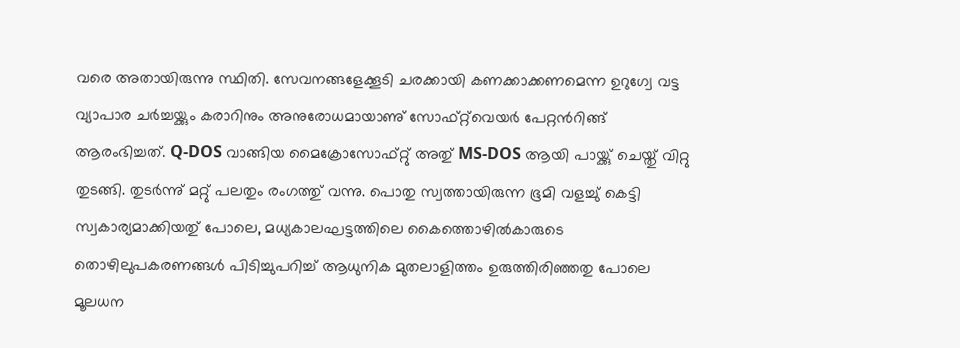വരെ അതായിരുന്നു സ്ഥിതി. സേവനങ്ങളേക്കൂടി ചരക്കായി കണക്കാക്കണമെന്ന ഉറുഗ്വേ വട്ട വ്യാപാര ചര്‍ച്ചയ്ക്കും കരാറിനും അനുരോധമായാണു് സോഫ്റ്റ്‌വെയര്‍ പേറ്റന്‍റിങ്ങ് ആരംഭിച്ചത്. Q-DOS വാങ്ങിയ മൈക്രോസോഫ്റ്റു് അതു് MS-DOS ആയി പായ്ക്കു് ചെയ്തു് വിറ്റു തുടങ്ങി. തുടര്‍ന്നു് മറ്റു് പലതും രംഗത്തു് വന്നു. പൊതു സ്വത്തായിരുന്ന ഭൂമി വളച്ചു് കെട്ടി സ്വകാര്യമാക്കിയതു് പോലെ, മധ്യകാലഘട്ടത്തിലെ കൈത്തൊഴില്‍കാരുടെ തൊഴിലുപകരണങ്ങള്‍ പിടിച്ചുപറിച്ച് ആധുനിക മുതലാളിത്തം ഉരുത്തിരിഞ്ഞതു പോലെ മൂലധന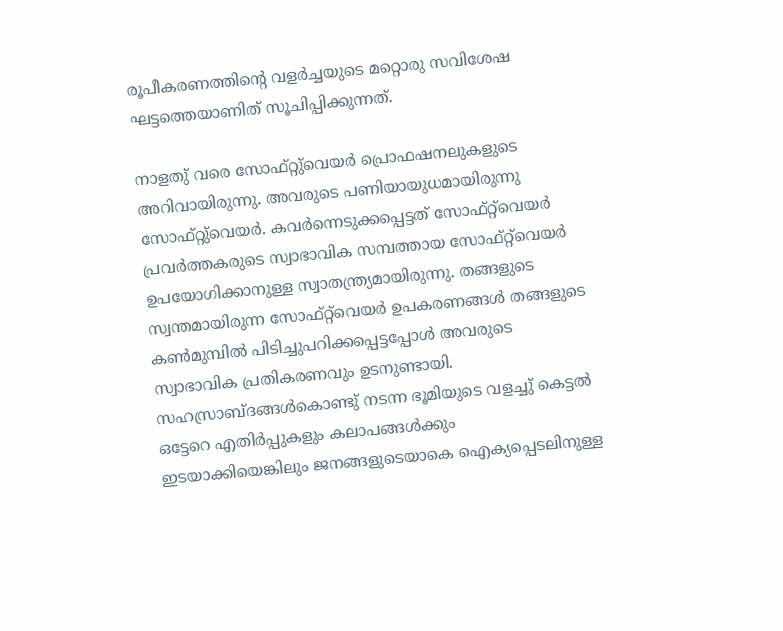രൂപീകരണത്തിന്റെ വളര്‍ച്ചയുടെ മറ്റൊരു സവിശേഷ ഘട്ടത്തെയാണിത് സൂചിപ്പിക്കുന്നത്.

നാളതു് വരെ സോഫ്റ്റു്വെയര്‍ പ്രൊഫഷനലുകളുടെ അറിവായിരുന്നു. അവരുടെ പണിയായുധമായിരുന്നു സോഫ്റ്റു്വെയര്‍. കവര്‍ന്നെടുക്കപ്പെട്ടത് സോഫ്റ്റ്‌വെയര്‍ പ്രവര്‍ത്തകരുടെ സ്വാഭാവിക സമ്പത്തായ സോഫ്റ്റ്‌വെയര്‍ ഉപയോഗിക്കാനുള്ള സ്വാതന്ത്ര്യമായിരുന്നു. തങ്ങളുടെ സ്വന്തമായിരുന്ന സോഫ്റ്റ്‌വെയര്‍ ഉപകരണങ്ങള്‍ തങ്ങളുടെ കണ്‍മുമ്പില്‍ പിടിച്ചുപറിക്കപ്പെട്ടപ്പോള്‍ അവരുടെ സ്വാഭാവിക പ്രതികരണവും ഉടനുണ്ടായി. സഹസ്രാബ്ദങ്ങള്‍കൊണ്ടു് നടന്ന ഭൂമിയുടെ വളച്ചു് കെട്ടല്‍ ഒട്ടേറെ എതിര്‍പ്പുകളും കലാപങ്ങള്‍ക്കും ഇടയാക്കിയെങ്കിലും ജനങ്ങളുടെയാകെ ഐക്യപ്പെടലിനുള്ള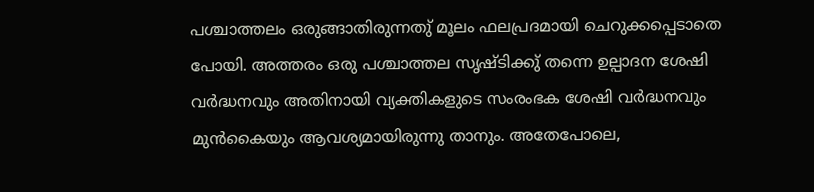പശ്ചാത്തലം ഒരുങ്ങാതിരുന്നതു് മൂലം ഫലപ്രദമായി ചെറുക്കപ്പെടാതെ പോയി. അത്തരം ഒരു പശ്ചാത്തല സൃഷ്ടിക്കു് തന്നെ ഉല്പാദന ശേഷി വര്‍ദ്ധനവും അതിനായി വ്യക്തികളുടെ സംരംഭക ശേഷി വര്‍ദ്ധനവും മുന്‍കൈയും ആവശ്യമായിരുന്നു താനും. അതേപോലെ,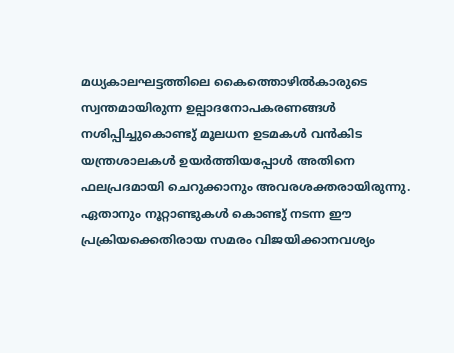മധ്യകാലഘട്ടത്തിലെ കൈത്തൊഴില്‍കാരുടെ സ്വന്തമായിരുന്ന ഉല്പാദനോപകരണങ്ങള്‍ നശിപ്പിച്ചുകൊണ്ടു് മൂലധന ഉടമകള്‍ വന്‍കിട യന്ത്രശാലകള്‍ ഉയര്‍ത്തിയപ്പോള്‍ അതിനെ ഫലപ്രദമായി ചെറുക്കാനും അവരശക്തരായിരുന്നു. ഏതാനും നൂറ്റാണ്ടുകള്‍ കൊണ്ടു് നടന്ന ഈ പ്രക്രിയക്കെതിരായ സമരം വിജയിക്കാനവശ്യം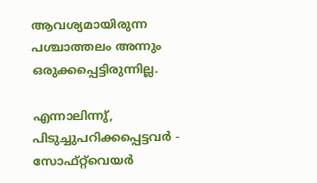ആവശ്യമായിരുന്ന പശ്ചാത്തലം അന്നും ഒരുക്കപ്പെട്ടിരുന്നില്ല.

എന്നാലിന്നു്, പിടുച്ചുപറിക്കപ്പെട്ടവര്‍ - സോഫ്റ്റ്‌വെയര്‍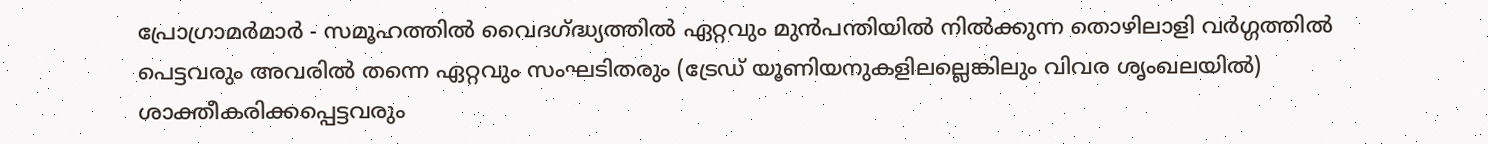പ്രോഗ്രാമര്‍മാര്‍ - സമൂഹത്തില്‍ വൈദഗ്ദ്ധ്യത്തില്‍ ഏറ്റവും മുന്‍പന്തിയില്‍ നില്‍ക്കുന്ന തൊഴിലാളി വര്‍ഗ്ഗത്തില്‍ പെട്ടവരും അവരില്‍ തന്നെ ഏറ്റവും സംഘടിതരും (ട്രേഡ് യൂണിയനുകളിലല്ലെങ്കിലും വിവര ശൃംഖലയില്‍) ശാക്തീകരിക്കപ്പെട്ടവരും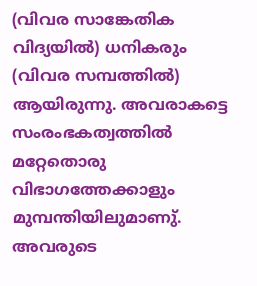(വിവര സാങ്കേതിക വിദ്യയില്‍) ധനികരും (വിവര സമ്പത്തില്‍) ആയിരുന്നു. അവരാകട്ടെ സംരംഭകത്വത്തില്‍ മറ്റേതൊരു വിഭാഗത്തേക്കാളും മുമ്പന്തിയിലുമാണു്. അവരുടെ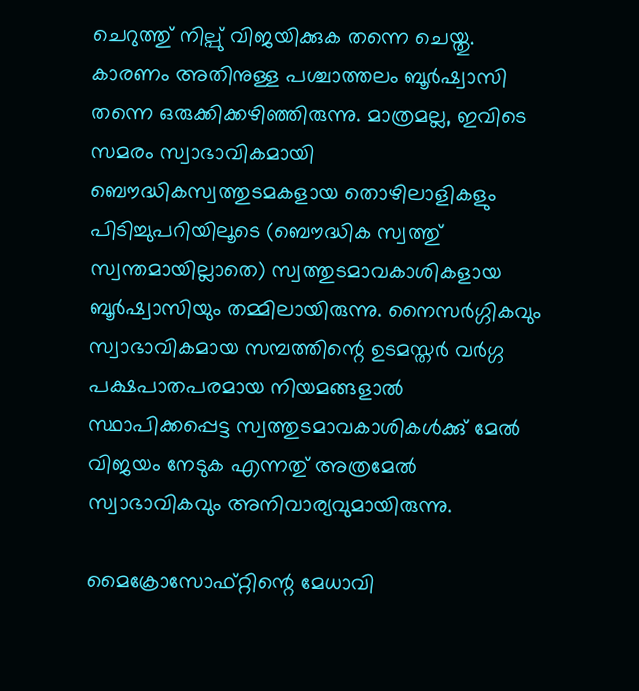ചെറുത്തു് നില്പു് വിജയിക്കുക തന്നെ ചെയ്തു. കാരണം അതിനുള്ള പശ്ചാത്തലം ബൂര്‍ഷ്വാസി തന്നെ ഒരുക്കിക്കഴിഞ്ഞിരുന്നു. മാത്രമല്ല, ഇവിടെ സമരം സ്വാഭാവികമായി ബൌദ്ധികസ്വത്തുടമകളായ തൊഴിലാളികളും പിടിച്ചുപറിയിലൂടെ (ബൌദ്ധിക സ്വത്തു് സ്വന്തമായില്ലാതെ) സ്വത്തുടമാവകാശികളായ ബൂര്‍ഷ്വാസിയും തമ്മിലായിരുന്നു. നൈസര്‍ഗ്ഗികവും സ്വാഭാവികമായ സമ്പത്തിന്റെ ഉടമസ്തര്‍ വര്‍ഗ്ഗ പക്ഷപാതപരമായ നിയമങ്ങളാല്‍ സ്ഥാപിക്കപ്പെട്ട സ്വത്തുടമാവകാശികള്‍ക്കു് മേല്‍ വിജയം നേടുക എന്നതു് അത്രമേല്‍ സ്വാഭാവികവും അനിവാര്യവുമായിരുന്നു.

മൈക്രോസോഫ്റ്റിന്റെ മേധാവി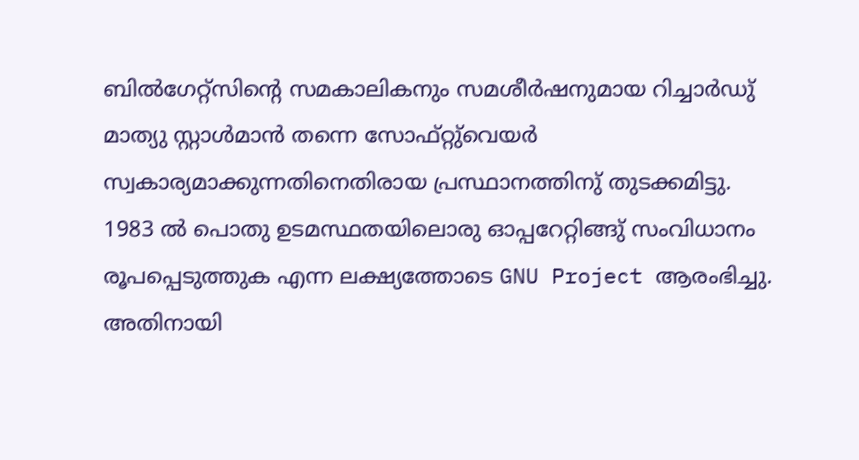ബില്‍ഗേറ്റ്സിന്റെ സമകാലികനും സമശീര്‍ഷനുമായ റിച്ചാര്‍ഡു് മാത്യു സ്റ്റാള്‍മാന്‍ തന്നെ സോഫ്റ്റു്വെയര്‍ സ്വകാര്യമാക്കുന്നതിനെതിരായ പ്രസ്ഥാനത്തിനു് തുടക്കമിട്ടു. 1983 ല്‍ പൊതു ഉടമസ്ഥതയിലൊരു ഓപ്പറേറ്റിങ്ങു് സംവിധാനം രൂപപ്പെടുത്തുക എന്ന ലക്ഷ്യത്തോടെ GNU Project ആരംഭിച്ചു. അതിനായി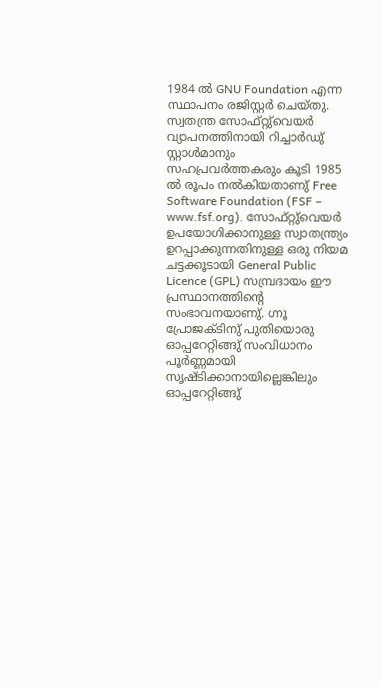1984 ല്‍ GNU Foundation എന്ന സ്ഥാപനം രജിസ്റ്റര്‍ ചെയ്തു. സ്വതന്ത്ര സോഫ്റ്റു്വെയര്‍ വ്യാപനത്തിനായി റിച്ചാര്‍ഡു് സ്റ്റാള്‍മാനും സഹപ്രവര്‍ത്തകരും കൂടി 1985 ല്‍ രൂപം നല്‍കിയതാണു് Free Software Foundation (FSF – www.fsf.org). സോഫ്റ്റു്വെയര്‍ ഉപയോഗിക്കാനുള്ള സ്വാതന്ത്ര്യം ഉറപ്പാക്കുന്നതിനുള്ള ഒരു നിയമ ചട്ടക്കൂടായി General Public Licence (GPL) സമ്പ്രദായം ഈ പ്രസ്ഥാനത്തിന്റെ സംഭാവനയാണു്. ഗ്നൂ പ്രോജക്ടിനു് പുതിയൊരു ഓപ്പറേറ്റിങ്ങു് സംവിധാനം പൂര്‍ണ്ണമായി സൃഷ്ടിക്കാനായില്ലെങ്കിലും ഓപ്പറേറ്റിങ്ങു്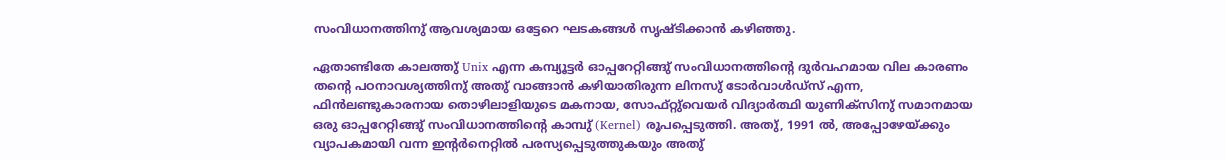സംവിധാനത്തിനു് ആവശ്യമായ ഒട്ടേറെ ഘടകങ്ങള്‍ സൃഷ്ടിക്കാന്‍ കഴിഞ്ഞു.

ഏതാണ്ടിതേ കാലത്തു് Unix എന്ന കമ്പ്യൂട്ടര്‍ ഓപ്പറേറ്റിങ്ങു് സംവിധാനത്തിന്റെ ദുര്‍വഹമായ വില കാരണം തന്റെ പഠനാവശ്യത്തിനു് അതു് വാങ്ങാന്‍ കഴിയാതിരുന്ന ലിനസു് ടോര്‍വാള്‍ഡ്സ് എന്ന, ഫിന്‍ലണ്ടുകാരനായ തൊഴിലാളിയുടെ മകനായ, സോഫ്റ്റു്വെയര്‍ വിദ്യാര്‍ത്ഥി യുണിക്സിനു് സമാനമായ ഒരു ഓപ്പറേറ്റിങ്ങു് സംവിധാനത്തിന്റെ കാമ്പു് (Kernel) രൂപപ്പെടുത്തി. അതു്, 1991 ല്‍, അപ്പോഴേയ്ക്കും വ്യാപകമായി വന്ന ഇന്റര്‍നെറ്റില്‍ പരസ്യപ്പെടുത്തുകയും അതു്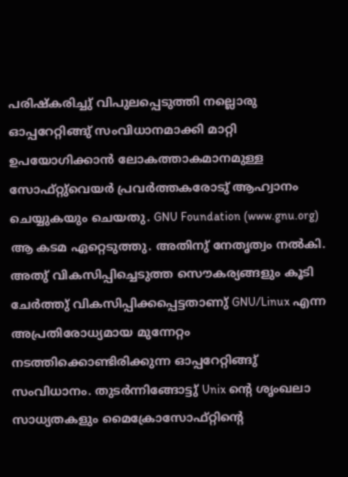പരിഷ്കരിച്ചു് വിപുലപ്പെടുത്തി നല്ലൊരു ഓപ്പറേറ്റിങ്ങു് സംവിധാനമാക്കി മാറ്റി ഉപയോഗിക്കാന്‍ ലോകത്താകമാനമുള്ള സോഫ്റ്റു്വെയര്‍ പ്രവര്‍ത്തകരോടു് ആഹ്വാനം ചെയ്യുകയും ചെയതു. GNU Foundation (www.gnu.org) ആ കടമ ഏറ്റെടുത്തു. അതിനു് നേതൃത്വം നല്‍കി. അതു് വികസിപ്പിച്ചെടുത്ത സൌകര്യങ്ങളും കൂടി ചേര്‍ത്തു് വികസിപ്പിക്കപ്പെട്ടതാണു് GNU/Linux എന്ന അപ്രതിരോധ്യമായ മുന്നേറ്റം നടത്തിക്കൊണ്ടിരിക്കുന്ന ഓപ്പറേറ്റിങ്ങു് സംവിധാനം. തുടര്‍ന്നിങ്ങോട്ടു് Unix ന്റെ ശൃംഖലാ സാധ്യതകളും മൈക്രോസോഫ്റ്റിന്റെ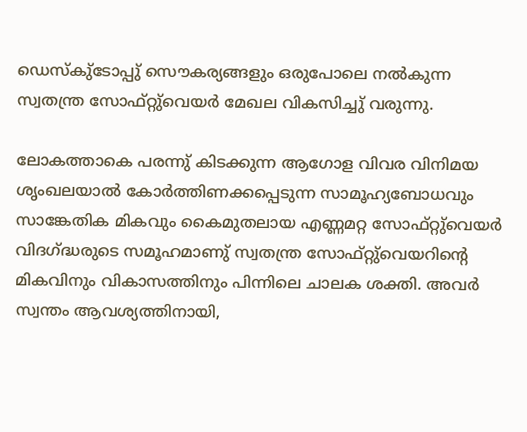ഡെസ്കു്ടോപ്പു് സൌകര്യങ്ങളും ഒരുപോലെ നല്‍കുന്ന സ്വതന്ത്ര സോഫ്റ്റു്വെയര്‍ മേഖല വികസിച്ചു് വരുന്നു.

ലോകത്താകെ പരന്നു് കിടക്കുന്ന ആഗോള വിവര വിനിമയ ശൃംഖലയാല്‍ കോര്‍ത്തിണക്കപ്പെടുന്ന സാമൂഹ്യബോധവും സാങ്കേതിക മികവും കൈമുതലായ എണ്ണമറ്റ സോഫ്റ്റു്വെയര്‍ വിദഗ്ദ്ധരുടെ സമൂഹമാണു് സ്വതന്ത്ര സോഫ്റ്റു്വെയറിന്റെ മികവിനും വികാസത്തിനും പിന്നിലെ ചാലക ശക്തി. അവര്‍ സ്വന്തം ആവശ്യത്തിനായി,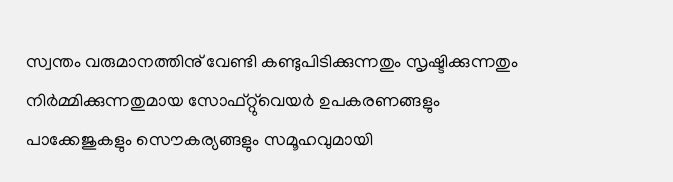സ്വന്തം വരുമാനത്തിനു് വേണ്ടി കണ്ടുപിടിക്കുന്നതും സൃഷ്ടിക്കുന്നതും നിര്‍മ്മിക്കുന്നതുമായ സോഫ്റ്റു്വെയര്‍ ഉപകരണങ്ങളും പാക്കേജുകളും സൌകര്യങ്ങളും സമൂഹവുമായി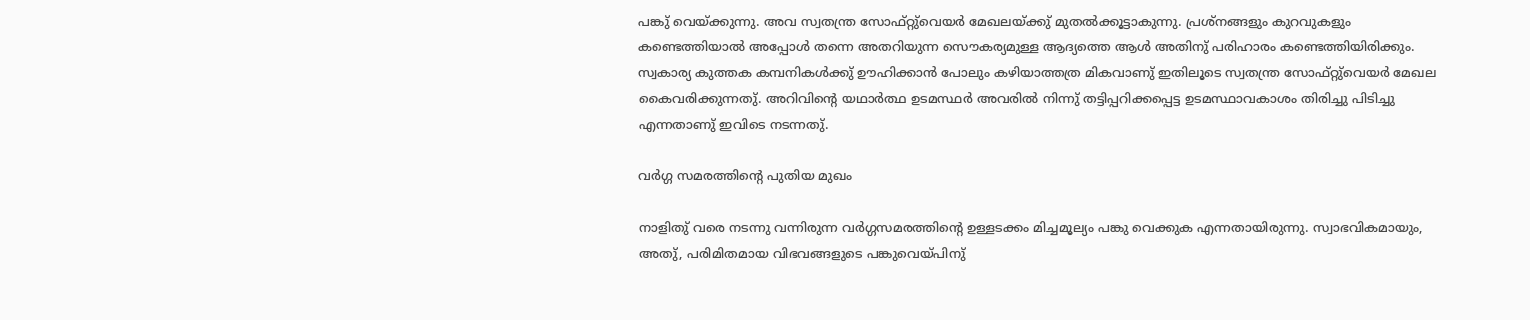പങ്കു് വെയ്ക്കുന്നു. അവ സ്വതന്ത്ര സോഫ്റ്റു്വെയര്‍ മേഖലയ്ക്കു് മുതല്‍ക്കൂട്ടാകുന്നു. പ്രശ്നങ്ങളും കുറവുകളും കണ്ടെത്തിയാല്‍ അപ്പോള്‍ തന്നെ അതറിയുന്ന സൌകര്യമുള്ള ആദ്യത്തെ ആള്‍ അതിനു് പരിഹാരം കണ്ടെത്തിയിരിക്കും. സ്വകാര്യ കുത്തക കമ്പനികള്‍ക്കു് ഊഹിക്കാന്‍ പോലും കഴിയാത്തത്ര മികവാണു് ഇതിലൂടെ സ്വതന്ത്ര സോഫ്റ്റു്വെയര്‍ മേഖല കൈവരിക്കുന്നതു്. അറിവിന്റെ യഥാര്‍ത്ഥ ഉടമസ്ഥര്‍ അവരില്‍ നിന്നു് തട്ടിപ്പറിക്കപ്പെട്ട ഉടമസ്ഥാവകാശം തിരിച്ചു പിടിച്ചു എന്നതാണു് ഇവിടെ നടന്നതു്.

വര്‍ഗ്ഗ സമരത്തിന്റെ പുതിയ മുഖം

നാളിതു് വരെ നടന്നു വന്നിരുന്ന വര്‍ഗ്ഗസമരത്തിന്റെ ഉള്ളടക്കം മിച്ചമൂല്യം പങ്കു വെക്കുക എന്നതായിരുന്നു. സ്വാഭവികമായും, അതു്, പരിമിതമായ വിഭവങ്ങളുടെ പങ്കുവെയ്പിനു്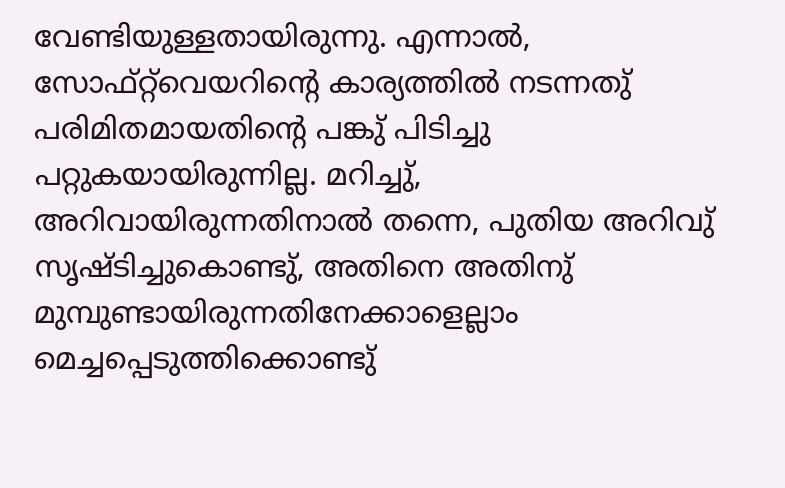വേണ്ടിയുള്ളതായിരുന്നു. എന്നാല്‍, സോഫ്റ്റ്‌വെയറിന്റെ കാര്യത്തില്‍ നടന്നതു് പരിമിതമായതിന്റെ പങ്കു് പിടിച്ചു പറ്റുകയായിരുന്നില്ല. മറിച്ചു്, അറിവായിരുന്നതിനാല്‍ തന്നെ, പുതിയ അറിവു് സൃഷ്ടിച്ചുകൊണ്ടു്, അതിനെ അതിനു് മുമ്പുണ്ടായിരുന്നതിനേക്കാളെല്ലാം മെച്ചപ്പെടുത്തിക്കൊണ്ടു്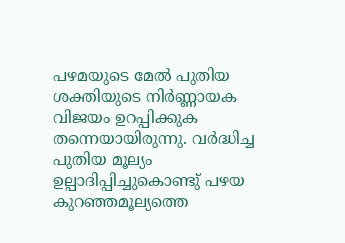പഴമയുടെ മേല്‍ പുതിയ ശക്തിയുടെ നിര്‍ണ്ണായക വിജയം ഉറപ്പിക്കുക തന്നെയായിരുന്നു. വര്‍ദ്ധിച്ച പുതിയ മൂല്യം ഉല്പാദിപ്പിച്ചുകൊണ്ടു് പഴയ കുറഞ്ഞമൂല്യത്തെ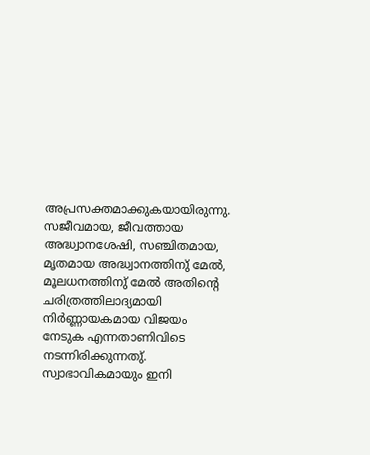അപ്രസക്തമാക്കുകയായിരുന്നു. സജീവമായ, ജീവത്തായ അദ്ധ്വാനശേഷി, സഞ്ചിതമായ, മൃതമായ അദ്ധ്വാനത്തിനു് മേല്‍, മൂലധനത്തിനു് മേല്‍ അതിന്റെ ചരിത്രത്തിലാദ്യമായി നിര്‍ണ്ണായകമായ വിജയം നേടുക എന്നതാണിവിടെ നടന്നിരിക്കുന്നതു്. സ്വാഭാവികമായും ഇനി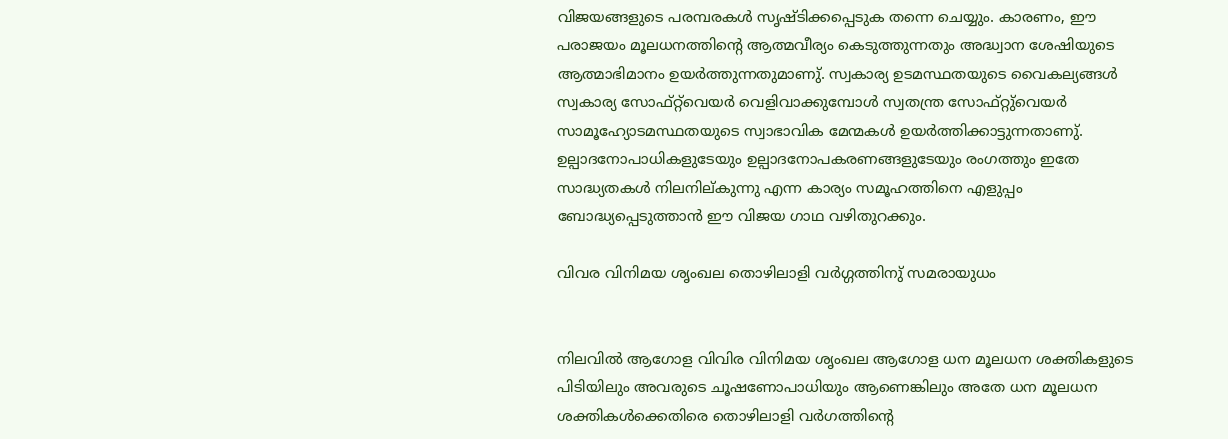വിജയങ്ങളുടെ പരമ്പരകള്‍ സൃഷ്ടിക്കപ്പെടുക തന്നെ ചെയ്യും. കാരണം, ഈ പരാജയം മൂലധനത്തിന്റെ ആത്മവീര്യം കെടുത്തുന്നതും അദ്ധ്വാന ശേഷിയുടെ ആത്മാഭിമാനം ഉയര്‍ത്തുന്നതുമാണു്. സ്വകാര്യ ഉടമസ്ഥതയുടെ വൈകല്യങ്ങള്‍ സ്വകാര്യ സോഫ്റ്റ്‌വെയര്‍ വെളിവാക്കുമ്പോള്‍ സ്വതന്ത്ര സോഫ്റ്റു്വെയര്‍ സാമൂഹ്യോടമസ്ഥതയുടെ സ്വാഭാവിക മേന്മകള്‍ ഉയര്‍ത്തിക്കാട്ടുന്നതാണു്. ഉല്പാദനോപാധികളുടേയും ഉല്പാദനോപകരണങ്ങളുടേയും രംഗത്തും ഇതേ സാദ്ധ്യതകള്‍ നിലനില്കുന്നു എന്ന കാര്യം സമൂഹത്തിനെ എളുപ്പം ബോദ്ധ്യപ്പെടുത്താന്‍ ഈ വിജയ ഗാഥ വഴിതുറക്കും.

വിവര വിനിമയ ശൃംഖല തൊഴിലാളി വര്‍ഗ്ഗത്തിനു് സമരായുധം


നിലവില്‍ ആഗോള വിവിര വിനിമയ ശൃംഖല ആഗോള ധന മൂലധന ശക്തികളുടെ പിടിയിലും അവരുടെ ചൂഷണോപാധിയും ആണെങ്കിലും അതേ ധന മൂലധന ശക്തികള്‍ക്കെതിരെ തൊഴിലാളി വര്‍ഗത്തിന്റെ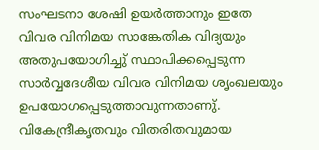സംഘടനാ ശേഷി ഉയര്‍ത്താനും ഇതേ വിവര വിനിമയ സാങ്കേതിക വിദ്യയും അതുപയോഗിച്ചു് സ്ഥാപിക്കപ്പെടുന്ന സാര്‍വ്വദേശീയ വിവര വിനിമയ ശൃംഖലയും ഉപയോഗപ്പെടുത്താവുന്നതാണു്. വികേന്ദ്രീകൃതവും വിതരിതവുമായ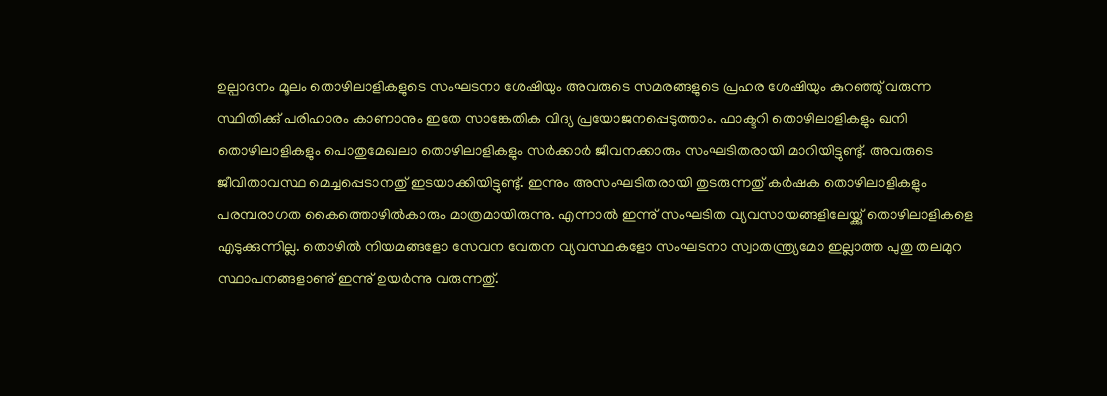ഉല്പാദനം മൂലം തൊഴിലാളികളുടെ സംഘടനാ ശേഷിയും അവരുടെ സമരങ്ങളുടെ പ്രഹര ശേഷിയും കുറഞ്ഞു് വരുന്ന സ്ഥിതിക്കു് പരിഹാരം കാണാനും ഇതേ സാങ്കേതിക വിദ്യ പ്രയോജനപ്പെടുത്താം. ഫാക്ടറി തൊഴിലാളികളും ഖനി തൊഴിലാളികളും പൊതുമേഖലാ തൊഴിലാളികളും സര്‍ക്കാര്‍ ജീവനക്കാരും സംഘടിതരായി മാറിയിട്ടുണ്ടു്. അവരുടെ ജീവിതാവസ്ഥ മെച്ചപ്പെടാനതു് ഇടയാക്കിയിട്ടുണ്ടു്. ഇന്നും അസംഘടിതരായി തുടരുന്നതു് കര്‍ഷക തൊഴിലാളികളും പരമ്പരാഗത കൈത്തൊഴില്‍കാരും മാത്രമായിരുന്നു. എന്നാല്‍ ഇന്നു് സംഘടിത വ്യവസായങ്ങളിലേയ്ക്കു് തൊഴിലാളികളെ എടുക്കുന്നില്ല. തൊഴില്‍ നിയമങ്ങളോ സേവന വേതന വ്യവസ്ഥകളോ സംഘടനാ സ്വാതന്ത്ര്യമോ ഇല്ലാത്ത പുതു തലമുറ സ്ഥാപനങ്ങളാണു് ഇന്നു് ഉയര്‍ന്നു വരുന്നതു്.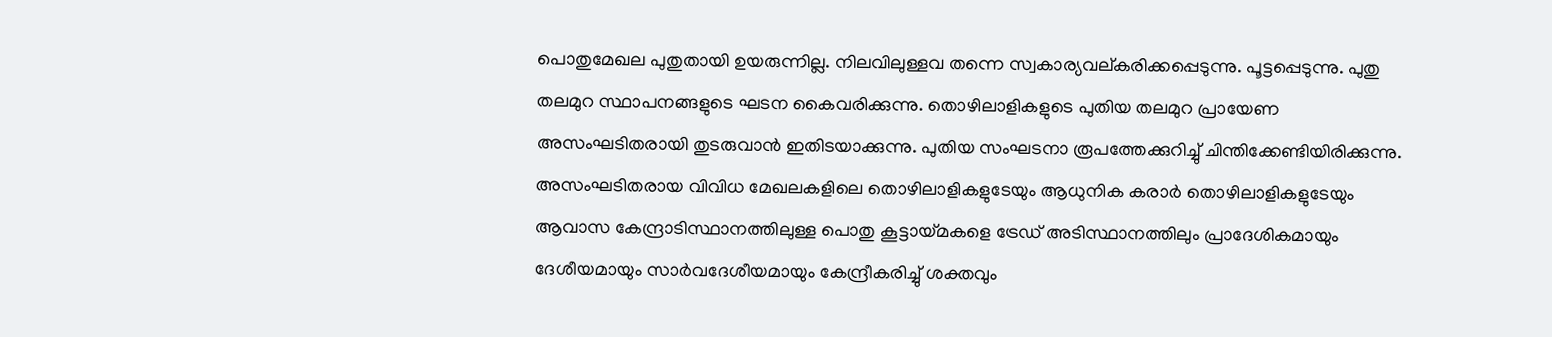പൊതുമേഖല പുതുതായി ഉയരുന്നില്ല. നിലവിലുള്ളവ തന്നെ സ്വകാര്യവല്കരിക്കപ്പെടുന്നു. പൂട്ടപ്പെടുന്നു. പുതു തലമുറ സ്ഥാപനങ്ങളുടെ ഘടന കൈവരിക്കുന്നു. തൊഴിലാളികളുടെ പുതിയ തലമുറ പ്രായേണ അസംഘടിതരായി തുടരുവാന്‍ ഇതിടയാക്കുന്നു. പുതിയ സംഘടനാ രൂപത്തേക്കുറിച്ചു് ചിന്തിക്കേണ്ടിയിരിക്കുന്നു. അസംഘടിതരായ വിവിധ മേഖലകളിലെ തൊഴിലാളികളുടേയും ആധുനിക കരാര്‍ തൊഴിലാളികളുടേയും ആവാസ കേന്ദ്രാടിസ്ഥാനത്തിലുള്ള പൊതു കൂട്ടായ്മകളെ ട്രേഡ് അടിസ്ഥാനത്തിലും പ്രാദേശികമായും ദേശീയമായും സാര്‍വദേശീയമായും കേന്ദ്രീകരിച്ചു് ശക്തവും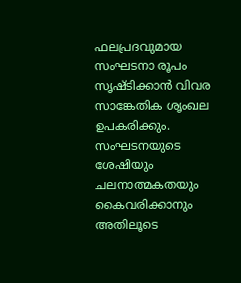ഫലപ്രദവുമായ സംഘടനാ രൂപം സൃഷ്ടിക്കാന്‍ വിവര സാങ്കേതിക ശൃംഖല ഉപകരിക്കും. സംഘടനയുടെ ശേഷിയും ചലനാത്മകതയും കൈവരിക്കാനും അതിലൂടെ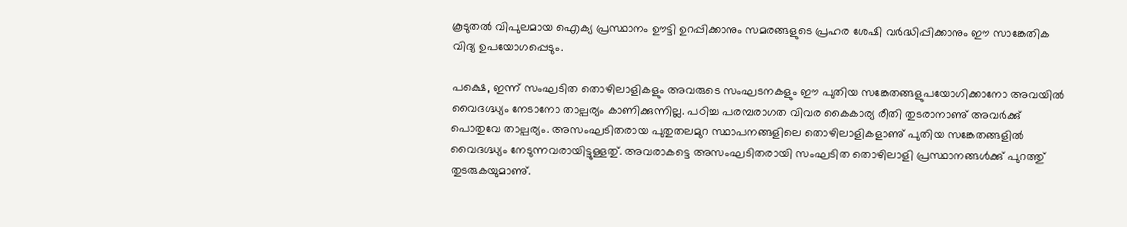കൂടുതല്‍ വിപുലമായ ഐക്യ പ്രസ്ഥാനം ഊട്ടി ഉറപ്പിക്കാനും സമരങ്ങളുടെ പ്രഹര ശേഷി വര്‍ദ്ധിപ്പിക്കാനും ഈ സാങ്കേതിക വിദ്യ ഉപയോഗപ്പെടും.

പക്ഷെ, ഇന്ന് സംഘടിത തൊഴിലാളികളും അവരുടെ സംഘടനകളും ഈ പുതിയ സങ്കേതങ്ങളുപയോഗിക്കാനോ അവയില്‍ വൈദഗ്ദ്ധ്യം നേടാനോ താല്പര്യം കാണിക്കുന്നില്ല. പഠിച്ച പരമ്പരാഗത വിവര കൈകാര്യ രീതി തുടരാനാണു് അവര്‍ക്കു് പൊതുവേ താല്പര്യം. അസംഘടിതരായ പുതുതലമുറ സ്ഥാപനങ്ങളിലെ തൊഴിലാളികളാണു് പുതിയ സങ്കേതങ്ങളില്‍ വൈദഗ്ദ്ധ്യം നേടുന്നവരായിട്ടുള്ളതു്. അവരാകട്ടെ അസംഘടിതരായി സംഘടിത തൊഴിലാളി പ്രസ്ഥാനങ്ങള്‍ക്കു് പുറത്തു് തുടരുകയുമാണു്.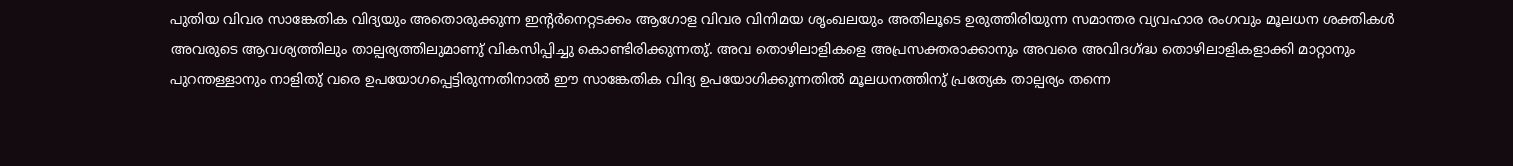പുതിയ വിവര സാങ്കേതിക വിദ്യയും അതൊരുക്കുന്ന ഇന്റര്‍നെറ്റടക്കം ആഗോള വിവര വിനിമയ ശൃംഖലയും അതിലൂടെ ഉരുത്തിരിയുന്ന സമാന്തര വ്യവഹാര രംഗവും മൂലധന ശക്തികള്‍ അവരുടെ ആവശ്യത്തിലും താല്പര്യത്തിലുമാണു് വികസിപ്പിച്ചു കൊണ്ടിരിക്കുന്നതു്. അവ തൊഴിലാളികളെ അപ്രസക്തരാക്കാനും അവരെ അവിദഗ്ദ്ധ തൊഴിലാളികളാക്കി മാറ്റാനും പുറന്തള്ളാനും നാളിതു് വരെ ഉപയോഗപ്പെട്ടിരുന്നതിനാല്‍ ഈ സാങ്കേതിക വിദ്യ ഉപയോഗിക്കുന്നതില്‍ മൂലധനത്തിനു് പ്രത്യേക താല്പര്യം തന്നെ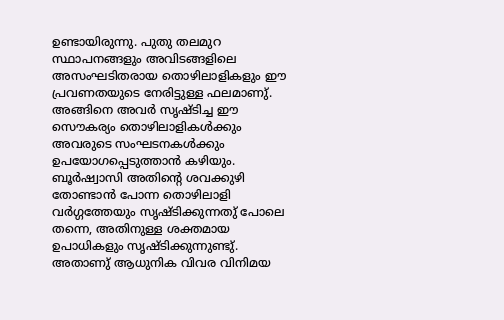ഉണ്ടായിരുന്നു. പുതു തലമുറ സ്ഥാപനങ്ങളും അവിടങ്ങളിലെ അസംഘടിതരായ തൊഴിലാളികളും ഈ പ്രവണതയുടെ നേരിട്ടുള്ള ഫലമാണു്. അങ്ങിനെ അവര്‍ സൃഷ്ടിച്ച ഈ സൌകര്യം തൊഴിലാളികള്‍ക്കും അവരുടെ സംഘടനകള്‍ക്കും ഉപയോഗപ്പെടുത്താന്‍ കഴിയും. ബൂര്‍ഷ്വാസി അതിന്റെ ശവക്കുഴി തോണ്ടാന്‍ പോന്ന തൊഴിലാളി വര്‍ഗ്ഗത്തേയും സൃഷ്ടിക്കുന്നതു് പോലെ തന്നെ, അതിനുള്ള ശക്തമായ ഉപാധികളും സൃഷ്ടിക്കുന്നുണ്ടു്. അതാണു് ആധുനിക വിവര വിനിമയ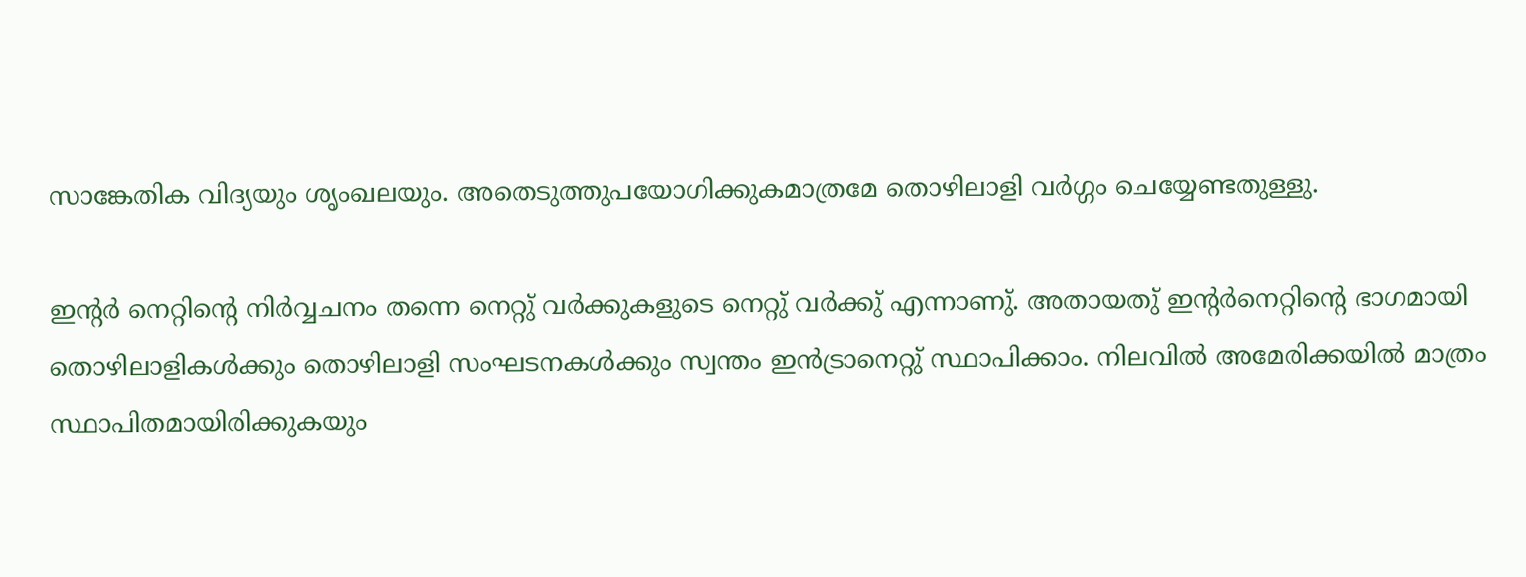സാങ്കേതിക വിദ്യയും ശൃംഖലയും. അതെടുത്തുപയോഗിക്കുകമാത്രമേ തൊഴിലാളി വര്‍ഗ്ഗം ചെയ്യേണ്ടതുള്ളു.

ഇന്റര്‍ നെറ്റിന്റെ നിര്‍വ്വചനം തന്നെ നെറ്റു് വര്‍ക്കുകളുടെ നെറ്റു് വര്‍ക്കു് എന്നാണു്. അതായതു് ഇന്റര്‍നെറ്റിന്റെ ഭാഗമായി തൊഴിലാളികള്‍ക്കും തൊഴിലാളി സംഘടനകള്‍ക്കും സ്വന്തം ഇന്‍ട്രാനെറ്റു് സ്ഥാപിക്കാം. നിലവില്‍ അമേരിക്കയില്‍ മാത്രം സ്ഥാപിതമായിരിക്കുകയും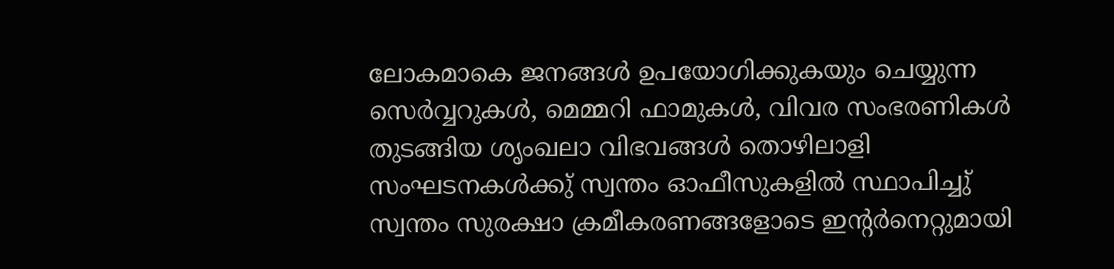ലോകമാകെ ജനങ്ങള്‍ ഉപയോഗിക്കുകയും ചെയ്യുന്ന സെര്‍വ്വറുകള്‍, മെമ്മറി ഫാമുകള്‍, വിവര സംഭരണികള്‍ തുടങ്ങിയ ശൃംഖലാ വിഭവങ്ങള്‍ തൊഴിലാളി സംഘടനകള്‍ക്കു് സ്വന്തം ഓഫീസുകളില്‍ സ്ഥാപിച്ചു് സ്വന്തം സുരക്ഷാ ക്രമീകരണങ്ങളോടെ ഇന്റര്‍നെറ്റുമായി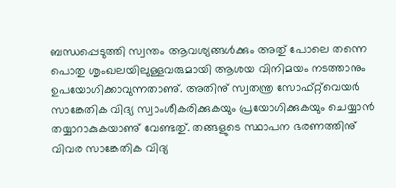ബന്ധപ്പെടുത്തി സ്വന്തം ആവശ്യങ്ങള്‍ക്കും അതു് പോലെ തന്നെ പൊതു ശൃംഖലയിലുള്ളവരുമായി ആശയ വിനിമയം നടത്താനും ഉപയോഗിക്കാവുന്നതാണു്. അതിനു് സ്വതന്ത്ര സോഫ്റ്റ്‌വെയര്‍ സാങ്കേതിക വിദ്യ സ്വാംശീകരിക്കുകയും പ്രയോഗിക്കുകയും ചെയ്യാന്‍ തയ്യാറാകുകയാണു് വേണ്ടതു്. തങ്ങളുടെ സ്ഥാപന ഭരണത്തിനു് വിവര സാങ്കേതിക വിദ്യ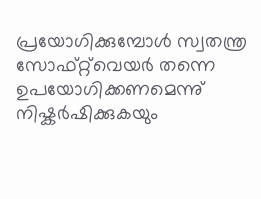പ്രയോഗിക്കുമ്പോള്‍ സ്വതന്ത്ര സോഫ്റ്റ്‌വെയര്‍ തന്നെ ഉപയോഗിക്കണമെന്നു് നിഷ്കര്‍ഷിക്കുകയും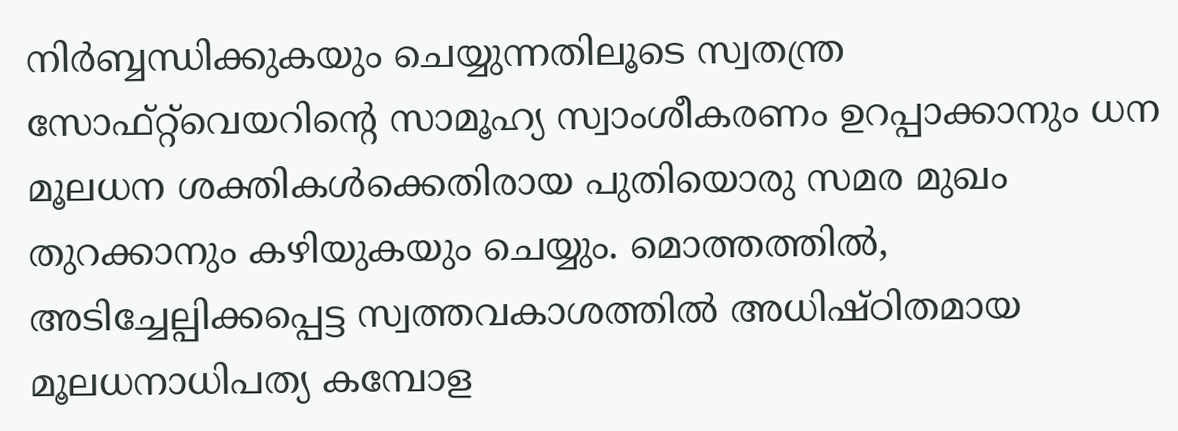നിര്‍ബ്ബന്ധിക്കുകയും ചെയ്യുന്നതിലൂടെ സ്വതന്ത്ര സോഫ്റ്റ്‌വെയറിന്റെ സാമൂഹ്യ സ്വാംശീകരണം ഉറപ്പാക്കാനും ധന മൂലധന ശക്തികള്‍ക്കെതിരായ പുതിയൊരു സമര മുഖം തുറക്കാനും കഴിയുകയും ചെയ്യും. മൊത്തത്തില്‍, അടിച്ചേല്പിക്കപ്പെട്ട സ്വത്തവകാശത്തില്‍ അധിഷ്ഠിതമായ മൂലധനാധിപത്യ കമ്പോള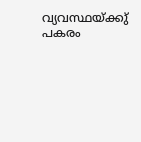വ്യവസ്ഥയ്ക്കു് പകരം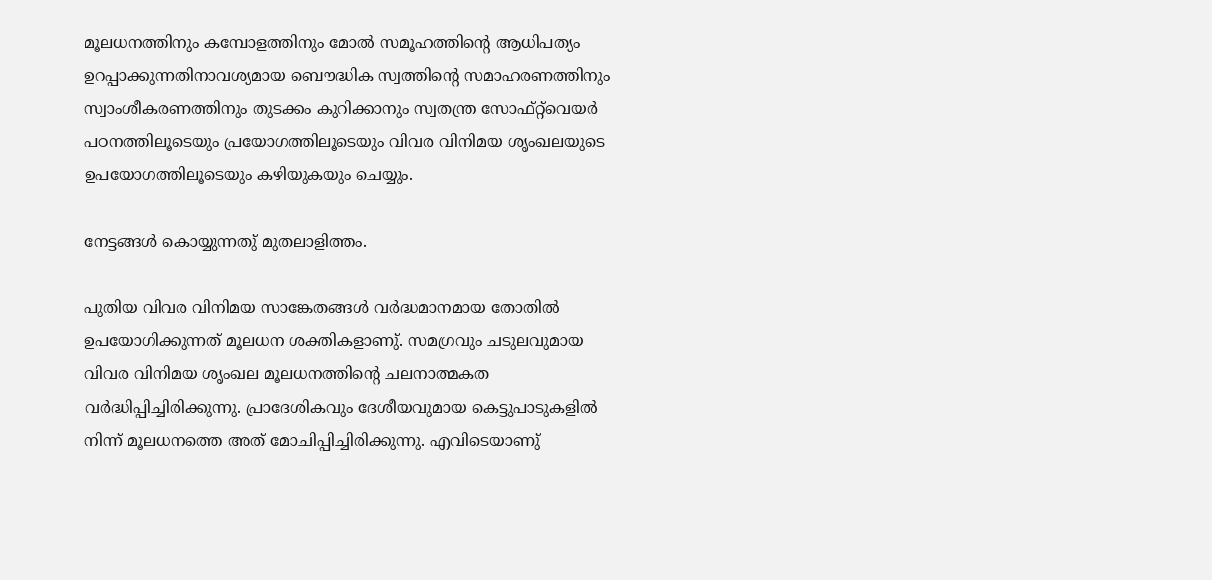മൂലധനത്തിനും കമ്പോളത്തിനും മോല്‍ സമൂഹത്തിന്റെ ആധിപത്യം ഉറപ്പാക്കുന്നതിനാവശ്യമായ ബൌദ്ധിക സ്വത്തിന്റെ സമാഹരണത്തിനും സ്വാംശീകരണത്തിനും തുടക്കം കുറിക്കാനും സ്വതന്ത്ര സോഫ്റ്റ്‌വെയര്‍ പഠനത്തിലൂടെയും പ്രയോഗത്തിലൂടെയും വിവര വിനിമയ ശൃംഖലയുടെ ഉപയോഗത്തിലൂടെയും കഴിയുകയും ചെയ്യും.

നേട്ടങ്ങള്‍ കൊയ്യുന്നതു് മുതലാളിത്തം.

പുതിയ വിവര വിനിമയ സാങ്കേതങ്ങള്‍ വര്‍ദ്ധമാനമായ തോതില്‍ ഉപയോഗിക്കുന്നത് മൂലധന ശക്തികളാണു്. സമഗ്രവും ചടുലവുമായ വിവര വിനിമയ ശൃംഖല മൂലധനത്തിന്റെ ചലനാത്മകത വര്‍ദ്ധിപ്പിച്ചിരിക്കുന്നു. പ്രാദേശികവും ദേശീയവുമായ കെട്ടുപാടുകളില്‍ നിന്ന് മൂലധനത്തെ അത് മോചിപ്പിച്ചിരിക്കുന്നു. എവിടെയാണു്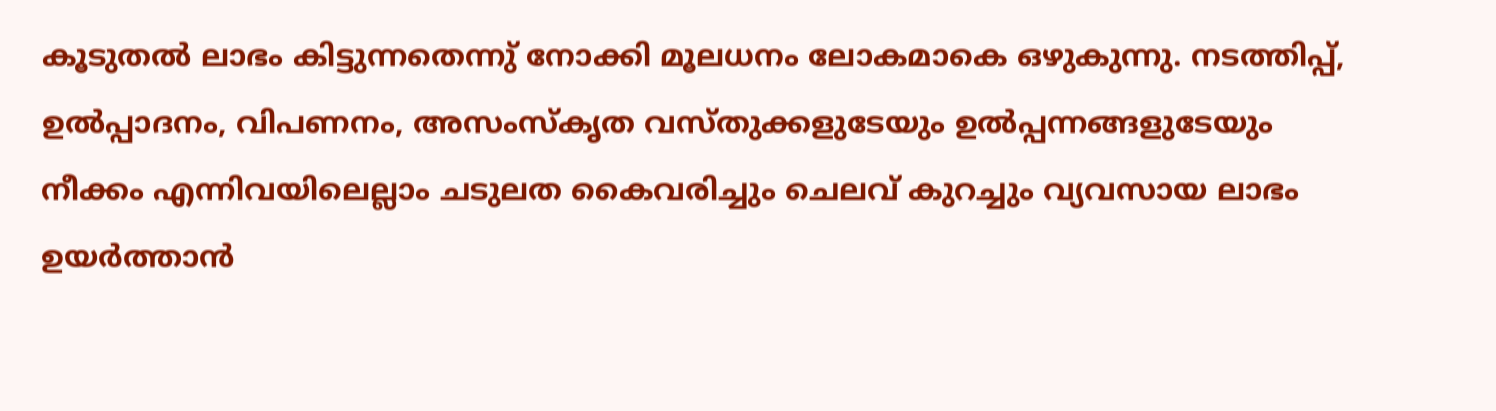കൂടുതല്‍ ലാഭം കിട്ടുന്നതെന്നു് നോക്കി മൂലധനം ലോകമാകെ ഒഴുകുന്നു. നടത്തിപ്പ്, ഉല്‍പ്പാദനം, വിപണനം, അസംസ്കൃത വസ്തുക്കളുടേയും ഉല്‍പ്പന്നങ്ങളുടേയും നീക്കം എന്നിവയിലെല്ലാം ചടുലത കൈവരിച്ചും ചെലവ് കുറച്ചും വ്യവസായ ലാഭം ഉയര്‍ത്താന്‍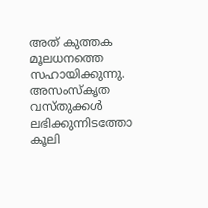അത് കുത്തക മൂലധനത്തെ സഹായിക്കുന്നു. അസംസ്കൃത വസ്തുക്കള്‍ ലഭിക്കുന്നിടത്തോ കൂലി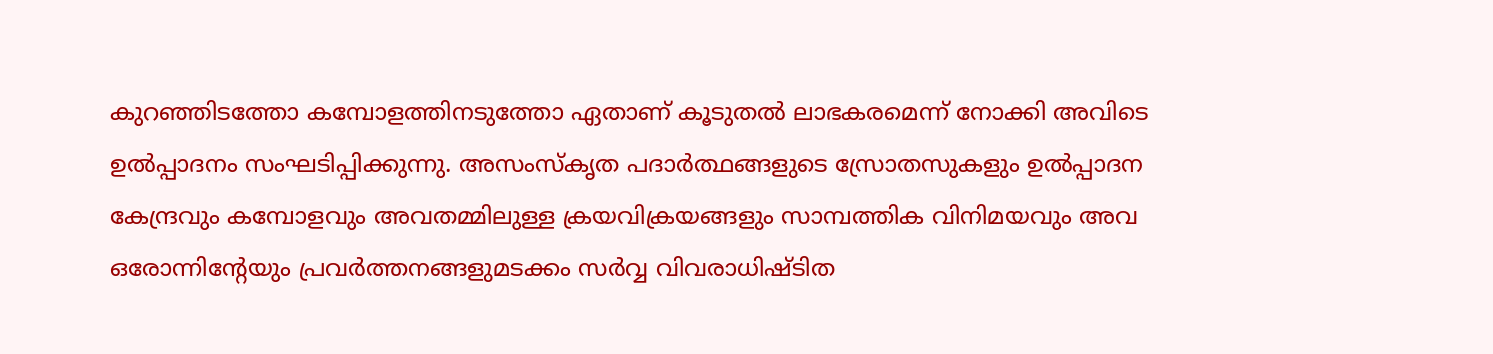കുറഞ്ഞിടത്തോ കമ്പോളത്തിനടുത്തോ ഏതാണ് കൂടുതല്‍ ലാഭകരമെന്ന് നോക്കി അവിടെ ഉല്‍പ്പാദനം സംഘടിപ്പിക്കുന്നു. അസംസ്കൃത പദാര്‍ത്ഥങ്ങളുടെ സ്രോതസുകളും ഉല്‍പ്പാദന കേന്ദ്രവും കമ്പോളവും അവതമ്മിലുള്ള ക്രയവിക്രയങ്ങളും സാമ്പത്തിക വിനിമയവും അവ ഒരോന്നിന്റേയും പ്രവര്‍ത്തനങ്ങളുമടക്കം സര്‍വ്വ വിവരാധിഷ്ടിത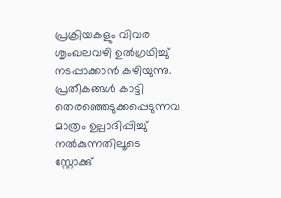പ്രക്രിയകളും വിവര ശൃംഖലവഴി ഉല്‍ഗ്രഥിച്ചു് നടപ്പാക്കാന്‍ കഴിയുന്നു. പ്രതീകങ്ങള്‍ കാട്ടി തെരഞ്ഞെടുക്കപ്പെടുന്നവ മാത്രം ഉല്പാദിപ്പിച്ചു് നല്‍കുന്നതിലൂടെ സ്റ്റോക്കു്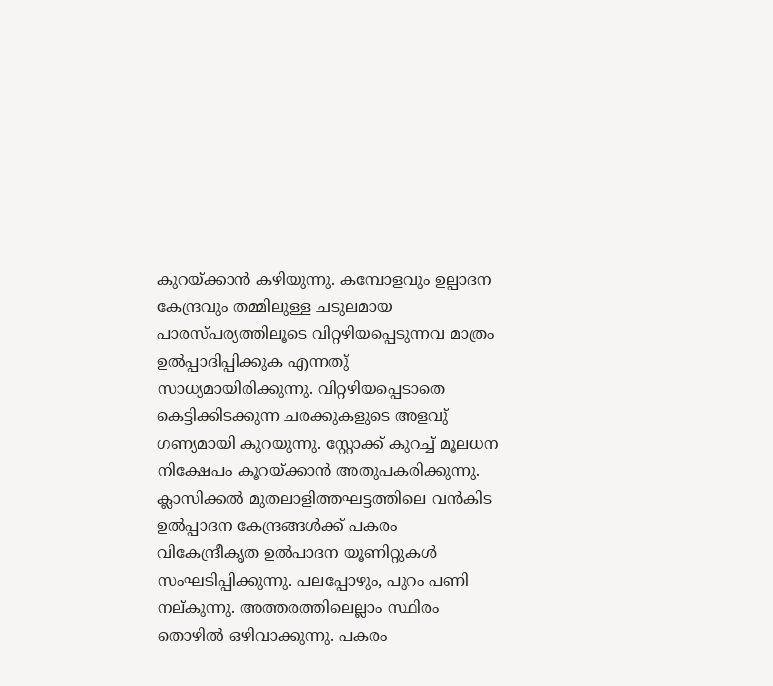കുറയ്ക്കാന്‍ കഴിയുന്നു. കമ്പോളവും ഉല്പാദന കേന്ദ്രവും തമ്മിലുള്ള ചടുലമായ പാരസ്പര്യത്തിലൂടെ വിറ്റഴിയപ്പെടുന്നവ മാത്രം ഉല്‍പ്പാദിപ്പിക്കുക എന്നതു് സാധ്യമായിരിക്കുന്നു. വിറ്റഴിയപ്പെടാതെ കെട്ടിക്കിടക്കുന്ന ചരക്കുകളുടെ അളവു് ഗണ്യമായി കുറയുന്നു. സ്റ്റോക്ക് കുറച്ച് മൂലധന നിക്ഷേപം കൂറയ്ക്കാന്‍ അതുപകരിക്കുന്നു. ക്ലാസിക്കല്‍ മുതലാളിത്തഘട്ടത്തിലെ വന്‍കിട ഉല്‍പ്പാദന കേന്ദ്രങ്ങള്‍ക്ക് പകരം വികേന്ദ്രീകൃത ഉല്‍പാദന യൂണിറ്റുകള്‍ സംഘടിപ്പിക്കുന്നു. പലപ്പോഴും, പുറം പണി നല്കുന്നു. അത്തരത്തിലെല്ലാം സ്ഥിരം തൊഴില്‍ ഒഴിവാക്കുന്നു. പകരം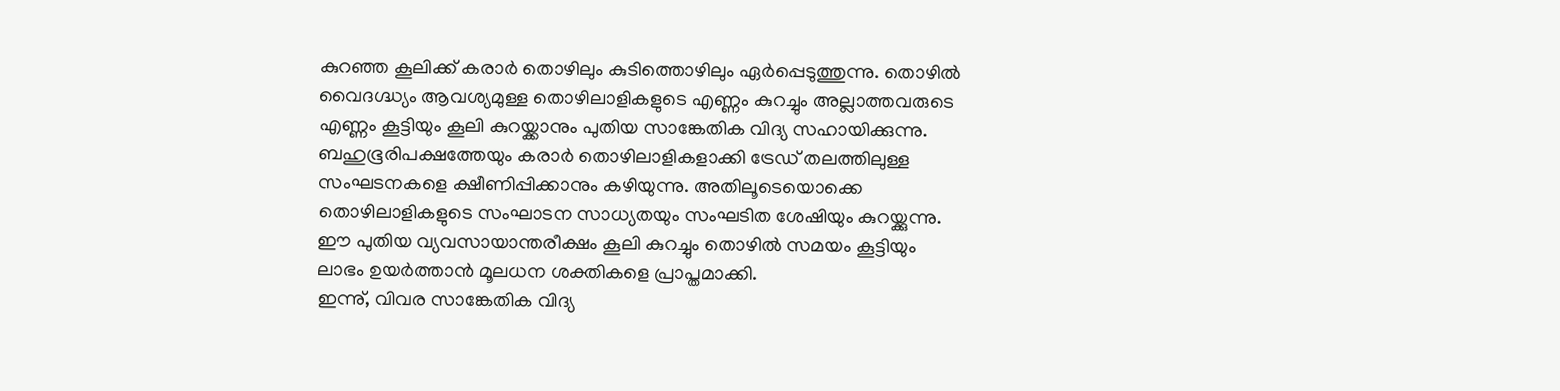കുറഞ്ഞ കൂലിക്ക് കരാര്‍ തൊഴിലും കുടിത്തൊഴിലും ഏര്‍പ്പെടുത്തുന്നു. തൊഴില്‍ വൈദഗ്ദ്ധ്യം ആവശ്യമുള്ള തൊഴിലാളികളുടെ എണ്ണം കുറച്ചും അല്ലാത്തവരുടെ എണ്ണം കൂട്ടിയും കൂലി കുറയ്ക്കാനും പുതിയ സാങ്കേതിക വിദ്യ സഹായിക്കുന്നു. ബഹുഭൂരിപക്ഷത്തേയും കരാര്‍ തൊഴിലാളികളാക്കി ട്രേഡ് തലത്തിലുള്ള സംഘടനകളെ ക്ഷീണിപ്പിക്കാനും കഴിയുന്നു. അതിലൂടെയൊക്കെ തൊഴിലാളികളുടെ സംഘാടന സാധ്യതയും സംഘടിത ശേഷിയും കുറയ്ക്കുന്നു. ഈ പുതിയ വ്യവസായാന്തരീക്ഷം കൂലി കുറച്ചും തൊഴില്‍ സമയം കൂട്ടിയും ലാഭം ഉയര്‍ത്താന്‍ മൂലധന ശക്തികളെ പ്രാപ്തമാക്കി.
ഇന്നു്, വിവര സാങ്കേതിക വിദ്യ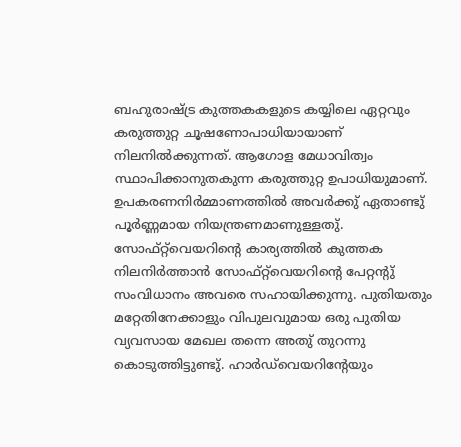ബഹുരാഷ്ട്ര കുത്തകകളുടെ കയ്യിലെ ഏറ്റവും കരുത്തുറ്റ ചൂഷണോപാധിയായാണ് നിലനില്‍ക്കുന്നത്. ആഗോള മേധാവിത്വം സ്ഥാപിക്കാനുതകുന്ന കരുത്തുറ്റ ഉപാധിയുമാണ്. ഉപകരണനിര്‍മ്മാണത്തില്‍ അവര്‍ക്കു് ഏതാണ്ടു് പൂര്‍ണ്ണമായ നിയന്ത്രണമാണുള്ളതു്. സോഫ്റ്റ്‌വെയറിന്റെ കാര്യത്തില്‍ കുത്തക നിലനിര്‍ത്താന്‍ സോഫ്റ്റ്‌വെയറിന്റെ പേറ്റന്റു് സംവിധാനം അവരെ സഹായിക്കുന്നു. പുതിയതും മറ്റേതിനേക്കാളും വിപുലവുമായ ഒരു പുതിയ വ്യവസായ മേഖല തന്നെ അതു് തുറന്നു കൊടുത്തിട്ടുണ്ടു്. ഹാര്‍ഡ്‌വെയറിന്റേയും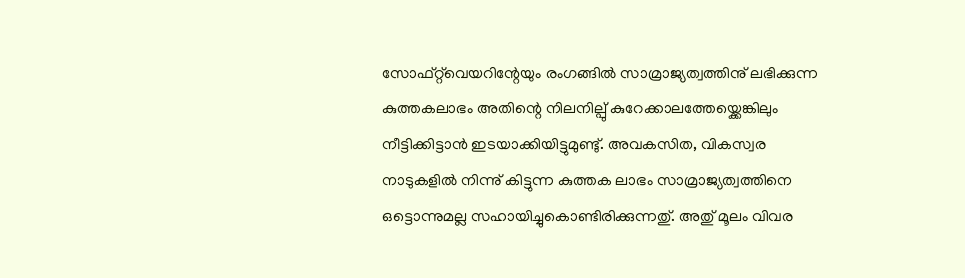സോഫ്റ്റ്‌വെയറിന്റേയും രംഗങ്ങില്‍ സാമ്രാജ്യത്വത്തിനു് ലഭിക്കുന്ന കുത്തകലാഭം അതിന്റെ നിലനില്പു് കുറേക്കാലത്തേയ്ക്കെങ്കിലും നീട്ടിക്കിട്ടാന്‍ ഇടയാക്കിയിട്ടുമുണ്ടു്. അവകസിത, വികസ്വര നാടുകളില്‍ നിന്നു് കിട്ടുന്ന കുത്തക ലാഭം സാമ്രാജ്യത്വത്തിനെ ഒട്ടൊന്നുമല്ല സഹായിച്ചുകൊണ്ടിരിക്കുന്നതു്. അതു് മൂലം വിവര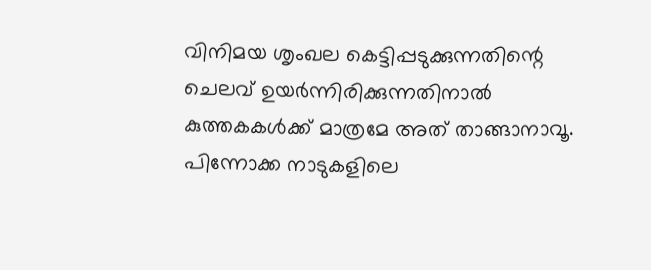വിനിമയ ശൃംഖല കെട്ടിപ്പടുക്കുന്നതിന്റെ ചെലവ് ഉയര്‍ന്നിരിക്കുന്നതിനാല്‍ കുത്തകകള്‍ക്ക് മാത്രമേ അത് താങ്ങാനാവൂ. പിന്നോക്ക നാടുകളിലെ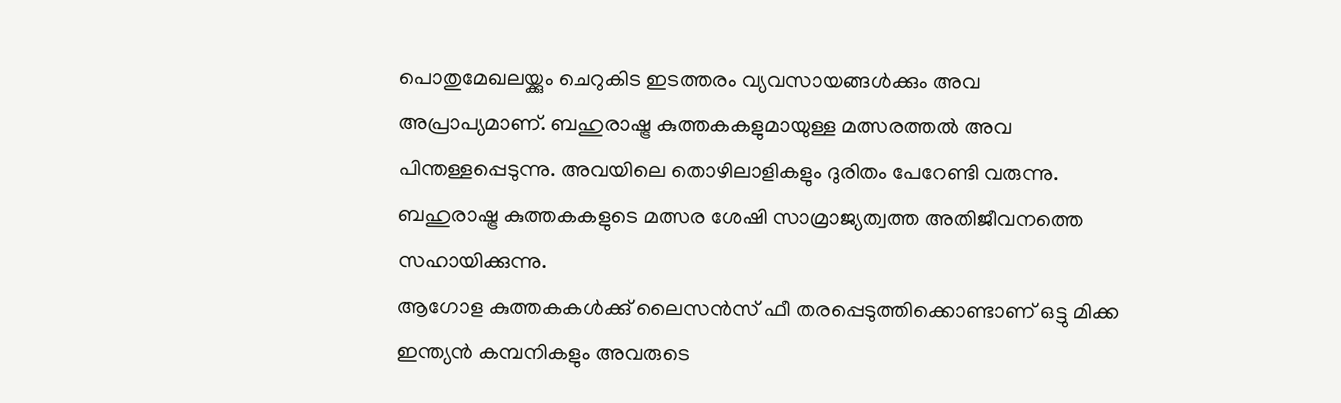പൊതുമേഖലയ്ക്കും ചെറുകിട ഇടത്തരം വ്യവസായങ്ങള്‍ക്കും അവ അപ്രാപ്യമാണ്. ബഹുരാഷ്ട്ര കുത്തകകളുമായുള്ള മത്സരത്തല്‍ അവ പിന്തള്ളപ്പെടുന്നു. അവയിലെ തൊഴിലാളികളും ദുരിതം പേറേണ്ടി വരുന്നു. ബഹുരാഷ്ട്ര കുത്തകകളുടെ മത്സര ശേഷി സാമ്രാജ്യത്വത്ത അതിജീവനത്തെ സഹായിക്കുന്നു.
ആഗോള കുത്തകകള്‍ക്കു് ലൈസന്‍സ് ഫീ തരപ്പെടുത്തിക്കൊണ്ടാണ് ഒട്ടു മിക്ക ഇന്ത്യന്‍ കമ്പനികളും അവരുടെ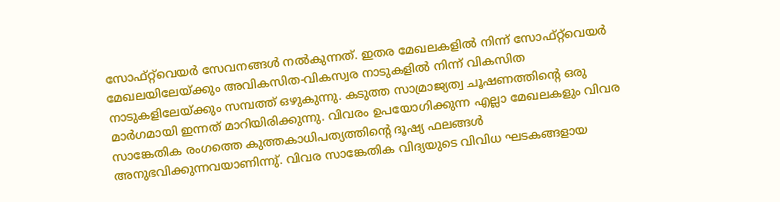സോഫ്റ്റ്‌വെയര്‍ സേവനങ്ങള്‍ നല്‍കുന്നത്. ഇതര മേഖലകളില്‍ നിന്ന് സോഫ്റ്റ്‌വെയര്‍ മേഖലയിലേയ്ക്കും അവികസിത-വികസ്വര നാടുകളില്‍ നിന്ന് വികസിത നാടുകളിലേയ്ക്കും സമ്പത്ത് ഒഴുകുന്നു. കടുത്ത സാമ്രാജ്യത്വ ചൂഷണത്തിന്റെ ഒരു മാര്‍ഗമായി ഇന്നത് മാറിയിരിക്കുന്നു. വിവരം ഉപയോഗിക്കുന്ന എല്ലാ മേഖലകളും വിവര സാങ്കേതിക രംഗത്തെ കുത്തകാധിപത്യത്തിന്റെ ദൂഷ്യ ഫലങ്ങള്‍ അനുഭവിക്കുന്നവയാണിന്നു്. വിവര സാങ്കേതിക വിദ്യയുടെ വിവിധ ഘടകങ്ങളായ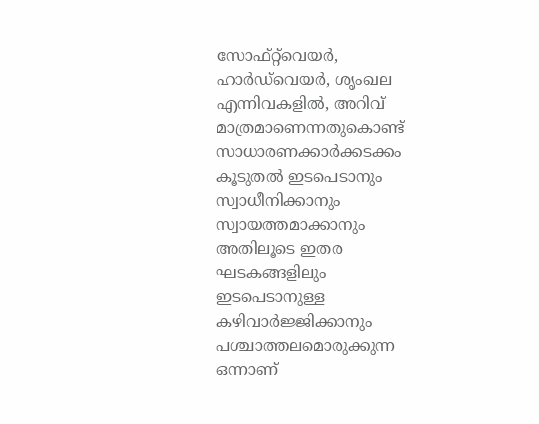സോഫ്റ്റ്‌വെയര്‍, ഹാര്‍ഡ്‌വെയര്‍, ശൃംഖല എന്നിവകളില്‍, അറിവ് മാത്രമാണെന്നതുകൊണ്ട് സാധാരണക്കാര്‍ക്കടക്കം കൂടുതല്‍ ഇടപെടാനും സ്വാധീനിക്കാനും സ്വായത്തമാക്കാനും അതിലൂടെ ഇതര ഘടകങ്ങളിലും ഇടപെടാനുള്ള കഴിവാര്‍ജ്ജിക്കാനും പശ്ചാത്തലമൊരുക്കുന്ന ഒന്നാണ്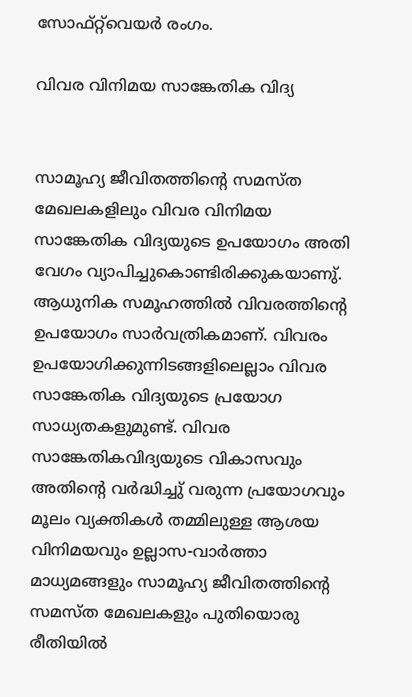സോഫ്റ്റ്‌വെയര്‍ രംഗം.

വിവര വിനിമയ സാങ്കേതിക വിദ്യ


സാമൂഹ്യ ജീവിതത്തിന്റെ സമസ്ത മേഖലകളിലും വിവര വിനിമയ സാങ്കേതിക വിദ്യയുടെ ഉപയോഗം അതി വേഗം വ്യാപിച്ചുകൊണ്ടിരിക്കുകയാണു്. ആധുനിക സമൂഹത്തില്‍ വിവരത്തിന്റെ ഉപയോഗം സാര്‍വത്രികമാണ്. വിവരം ഉപയോഗിക്കുന്നിടങ്ങളിലെല്ലാം വിവര സാങ്കേതിക വിദ്യയുടെ പ്രയോഗ സാധ്യതകളുമുണ്ട്. വിവര സാങ്കേതികവിദ്യയുടെ വികാസവും അതിന്റെ വര്‍ദ്ധിച്ചു് വരുന്ന പ്രയോഗവും മൂലം വ്യക്തികള്‍ തമ്മിലുള്ള ആശയ വിനിമയവും ഉല്ലാസ-വാര്‍ത്താ മാധ്യമങ്ങളും സാമൂഹ്യ ജീവിതത്തിന്റെ സമസ്ത മേഖലകളും പുതിയൊരു രീതിയില്‍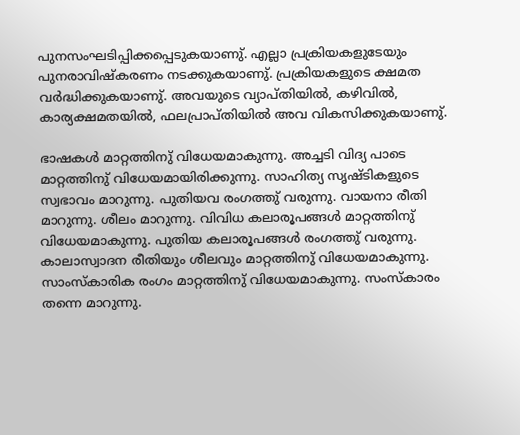പുനസംഘടിപ്പിക്കപ്പെടുകയാണു്. എല്ലാ പ്രക്രിയകളുടേയും പുനരാവിഷ്കരണം നടക്കുകയാണു്. പ്രക്രിയകളുടെ ക്ഷമത വര്‍ദ്ധിക്കുകയാണു്. അവയുടെ വ്യാപ്തിയില്‍, കഴിവില്‍, കാര്യക്ഷമതയില്‍, ഫലപ്രാപ്തിയില്‍ അവ വികസിക്കുകയാണു്.

ഭാഷകള്‍ മാറ്റത്തിനു് വിധേയമാകുന്നു. അച്ചടി വിദ്യ പാടെ മാറ്റത്തിനു് വിധേയമായിരിക്കുന്നു. സാഹിത്യ സൃഷ്ടികളുടെ സ്വഭാവം മാറുന്നു. പുതിയവ രംഗത്തു് വരുന്നു. വായനാ രീതി മാറുന്നു. ശീലം മാറുന്നു. വിവിധ കലാരൂപങ്ങള്‍ മാറ്റത്തിനു് വിധേയമാകുന്നു. പുതിയ കലാരൂപങ്ങള്‍ രംഗത്തു് വരുന്നു. കാലാസ്വാദന രീതിയും ശീലവും മാറ്റത്തിനു് വിധേയമാകുന്നു. സാംസ്കാരിക രംഗം മാറ്റത്തിനു് വിധേയമാകുന്നു. സംസ്കാരം തന്നെ മാറുന്നു.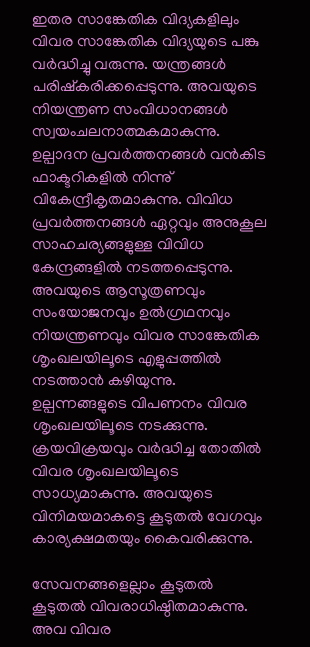ഇതര സാങ്കേതിക വിദ്യകളിലും വിവര സാങ്കേതിക വിദ്യയുടെ പങ്കു വര്‍ദ്ധിച്ചു വരുന്നു. യന്ത്രങ്ങള്‍ പരിഷ്കരിക്കപ്പെടുന്നു. അവയുടെ നിയന്ത്രണ സംവിധാനങ്ങള്‍ സ്വയംചലനാത്മകമാകുന്നു. ഉല്പാദന പ്രവര്‍ത്തനങ്ങള്‍ വന്‍കിട ഫാക്ടറികളില്‍ നിന്നു് വികേന്ദ്രീകൃതമാകുന്നു. വിവിധ പ്രവര്‍ത്തനങ്ങള്‍ ഏറ്റവും അനുകൂല സാഹചര്യങ്ങളുള്ള വിവിധ കേന്ദ്രങ്ങളില്‍ നടത്തപ്പെടുന്നു. അവയുടെ ആസൂത്രണവും സംയോജനവും ഉല്‍ഗ്രഥനവും നിയന്ത്രണവും വിവര സാങ്കേതിക ശൃംഖലയിലൂടെ എളുപ്പത്തില്‍ നടത്താന്‍ കഴിയുന്നു. ഉല്പന്നങ്ങളുടെ വിപണനം വിവര ശൃംഖലയിലൂടെ നടക്കുന്നു. ക്രയവിക്രയവും വര്‍ദ്ധിച്ച തോതില്‍ വിവര ശൃംഖലയിലൂടെ സാധ്യമാകുന്നു. അവയുടെ വിനിമയമാകട്ടെ കൂടുതല്‍ വേഗവും കാര്യക്ഷമതയും കൈവരിക്കുന്നു.

സേവനങ്ങളെല്ലാം കൂടുതല്‍ കൂടുതല്‍ വിവരാധിഷ്ഠിതമാകുന്നു. അവ വിവര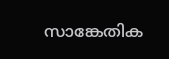സാങ്കേതിക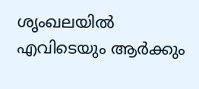ശൃംഖലയില്‍ എവിടെയും ആര്‍ക്കും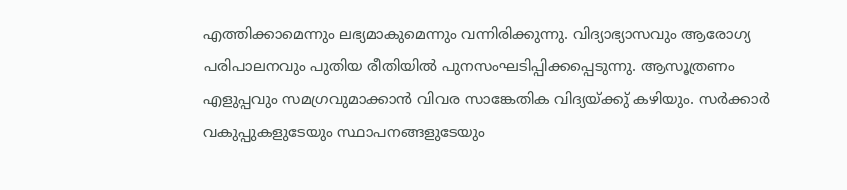എത്തിക്കാമെന്നും ലഭ്യമാകുമെന്നും വന്നിരിക്കുന്നു. വിദ്യാഭ്യാസവും ആരോഗ്യ പരിപാലനവും പുതിയ രീതിയില്‍ പുനസംഘടിപ്പിക്കപ്പെടുന്നു. ആസൂത്രണം എളുപ്പവും സമഗ്രവുമാക്കാന്‍ വിവര സാങ്കേതിക വിദ്യയ്ക്കു് കഴിയും. സര്‍ക്കാര്‍ വകുപ്പുകളുടേയും സ്ഥാപനങ്ങളുടേയും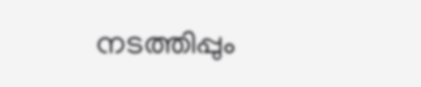നടത്തിപ്പും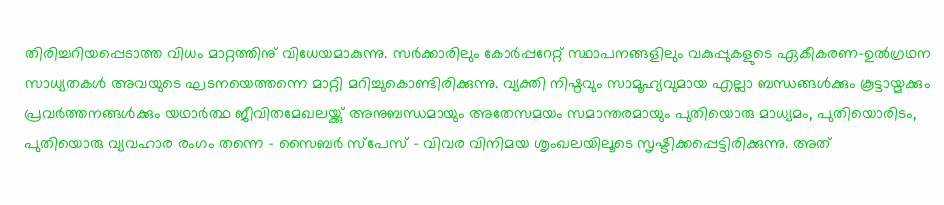തിരിച്ചറിയപ്പെടാത്ത വിധം മാറ്റത്തിനു് വിധേയമാകുന്നു. സര്‍ക്കാരിലും കോര്‍പ്പറേറ്റ് സ്ഥാപനങ്ങളിലും വകുപ്പുകളുടെ ഏകീകരണ-ഉല്‍ഗ്രഥന സാധ്യതകള്‍ അവയുടെ ഘടനയെത്തന്നെ മാറ്റി മറിച്ചുകൊണ്ടിരിക്കുന്നു. വ്യക്തി നിഷ്ഠവും സാമൂഹ്യവുമായ എല്ലാ ബന്ധങ്ങള്‍ക്കും കൂട്ടായ്മക്കും പ്രവര്‍ത്തനങ്ങള്‍ക്കും യഥാര്‍ത്ഥ ജീവിതമേഖലയ്ക്കു് അനുബന്ധമായും അതേസമയം സമാന്തരമായും പുതിയൊരു മാധ്യമം, പുതിയൊരിടം, പുതിയൊരു വ്യവഹാര രംഗം തന്നെ - സൈബര്‍ സ്പേസ് - വിവര വിനിമയ ശൃംഖലയിലൂടെ സൃഷ്ടിക്കപ്പെട്ടിരിക്കുന്നു. അത്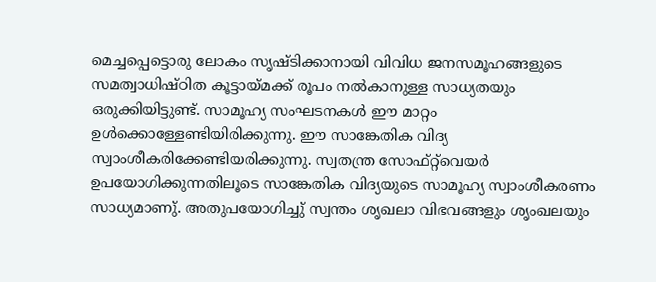മെച്ചപ്പെട്ടൊരു ലോകം സൃഷ്ടിക്കാനായി വിവിധ ജനസമൂഹങ്ങളുടെ സമത്വാധിഷ്ഠിത കൂട്ടായ്മക്ക് രൂപം നല്‍കാനുള്ള സാധ്യതയും ഒരുക്കിയിട്ടുണ്ട്. സാമൂഹ്യ സംഘടനകള്‍ ഈ മാറ്റം ഉള്‍ക്കൊള്ളേണ്ടിയിരിക്കുന്നു. ഈ സാങ്കേതിക വിദ്യ സ്വാംശീകരിക്കേണ്ടിയരിക്കുന്നു. സ്വതന്ത്ര സോഫ്റ്റ്‌വെയര്‍ ഉപയോഗിക്കുന്നതിലൂടെ സാങ്കേതിക വിദ്യയുടെ സാമൂഹ്യ സ്വാംശീകരണം സാധ്യമാണു്. അതുപയോഗിച്ചു് സ്വന്തം ശൃഖലാ വിഭവങ്ങളും ശൃംഖലയും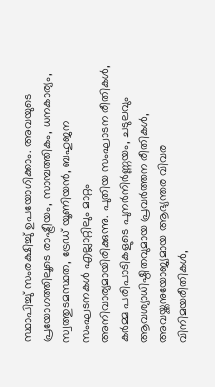സ്ഥാപിച്ചു് സംരക്ഷിച്ചു് ഉപയോഗിക്കാം. അവയുടെ പ്രയോഗത്തിലൂടെ രാഷ്ട്രീയം, സാമ്പത്തികം, ധനകാര്യം, സ്വത്തുടമസ്ഥത, ട്രേഡ് യൂണിയന്‍, ബഹുജന സംഘടനകള്‍ എല്ലാറ്റിലും മാറ്റം അനിവാര്യമായിരിക്കുന്നു. പുതിയ സംഘാടന രീതികള്‍, കര്‍മ്മ പരിപാടികളുടെ പുനര്‍നിര്‍ണ്ണയം, ചടുലവും ആവശ്യാധിഷ്ഠിതവുമായ പ്രവര്‍ത്തന രീതികള്‍, അവയ്ക്കനുയോജ്യമായ ആഭ്യന്തര വിവര വിനിമയരീതികള്‍,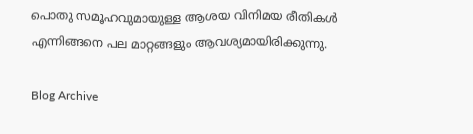പൊതു സമൂഹവുമായുള്ള ആശയ വിനിമയ രീതികള്‍ എന്നിങ്ങനെ പല മാറ്റങ്ങളും ആവശ്യമായിരിക്കുന്നു.

Blog Archive